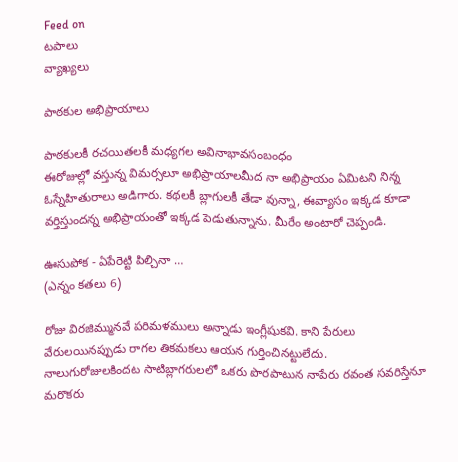Feed on
టపాలు
వ్యాఖ్యలు

పాఠకుల అభిప్రాయాలు

పాఠకులకీ రచయితలకీ మధ్యగల అవినాభావసంబంధం
ఈరోజుల్లో వస్తున్న విమర్సలూ అభిప్రాయాలమీద నా అభిప్రాయం ఏమిటని నిన్న ఓస్నేహితురాలు అడిగారు. కథలకీ బ్లాగులకీ తేడా వున్నా, ఈవ్యాసం ఇక్కడ కూడా వర్తిస్తుందన్న అభిప్రాయంతో ఇక్కడ పెడుతున్నాను. మీరేం అంటారో చెప్పండి.

ఊసుపోక - ఏపేరెట్టి పిల్చినా …
(ఎన్నం కతలు 6)

రోజు విరజిమ్మునవే పరిమళములు అన్నాడు ఇంగ్లీషుకవి. కాని పేరులు వేరులయినప్పుడు రాగల తికమకలు ఆయన గుర్తించినట్టులేదు.
నాలుగురోజులకిందట సాటిబ్లాగరులలో ఒకరు పొరపాటున నాపేరు రవంత సవరిస్తేనూ మరొకరు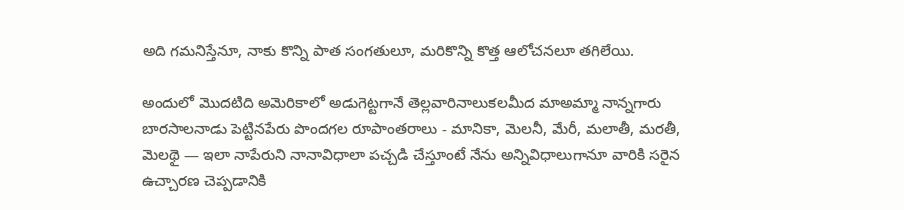అది గమనిస్తేనూ, నాకు కొన్ని పాత సంగతులూ, మరికొన్ని కొత్త ఆలోచనలూ తగిలేయి.

అందులో మొదటిది అమెరికాలో అడుగెట్టగానే తెల్లవారినాలుకలమీద మాఅమ్మా నాన్నగారు బారసాలనాడు పెట్టినపేరు పొందగల రూపాంతరాలు - మానికా, మెలనీ, మేరీ, మలాతీ, మరతీ, మెలథై — ఇలా నాపేరుని నానావిధాలా పచ్చడి చేస్తూంటే నేను అన్నివిధాలుగానూ వారికి సరైన ఉచ్చారణ చెప్పడానికి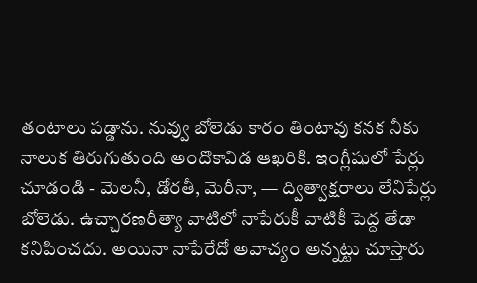తంటాలు పడ్డాను. నువ్వు బోలెడు కారం తింటావు కనక నీకు నాలుక తిరుగుతుంది అందొకావిడ ఆఖరికి. ఇంగ్లీషులో పేర్లు చూడండి - మెలనీ, డోరతీ, మెరీనా, — ద్విత్వాక్షరాలు లేనిపేర్లు బోలెడు. ఉచ్చారణరీత్యా వాటిలో నాపేరుకీ వాటికీ పెద్ద తేడా కనిపించదు. అయినా నాపేరేదో అవాచ్యం అన్నట్టు చూస్తారు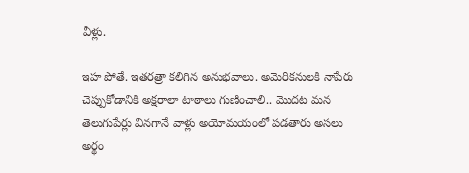వీళ్లు.

ఇహ పోతే. ఇతరత్రా కలిగిన అనుభవాలు. అమెరికనులకి నాపేరు చెప్పుకోడానికి అక్షరాలా టాఠాలు గుణించాలి.. మొదట మన తెలుగుపేర్లు వినగానే వాళ్లు అయోమయంలో పడతారు అసలు అర్థం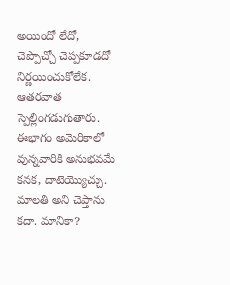అయిందో లేదో, చెప్పొచ్చో చెప్పకూడదో నిర్ణయించుకోలేక. ఆతరవాత స్పెల్లింగడుగుతారు.
ఈభాగం అమెరికాలో వున్నవారికి అనుభవమే కనక, దాటెయ్యొచ్చు.
మాలతి అని చెప్తాను కదా. మానికా?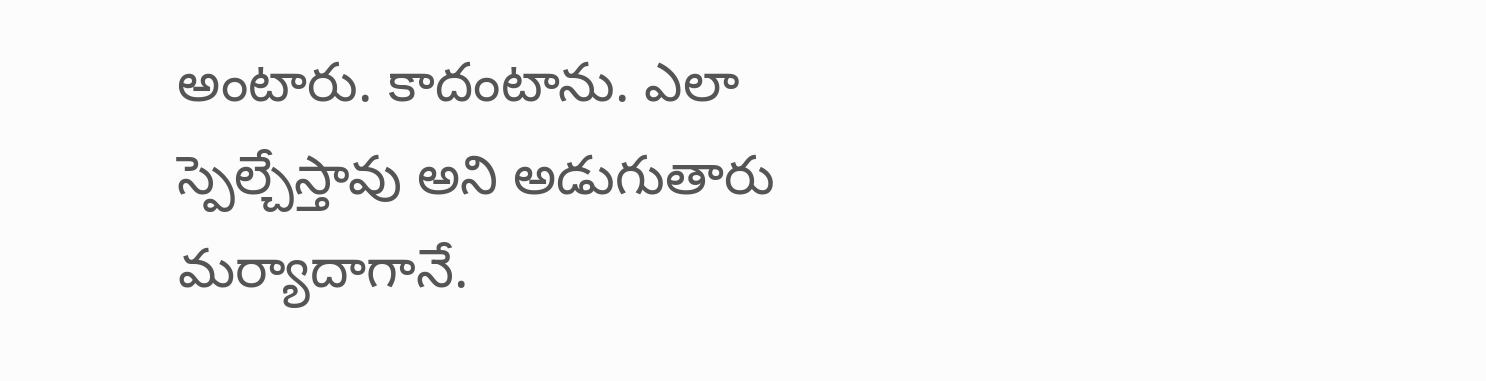అంటారు. కాదంటాను. ఎలా స్పెల్చేస్తావు అని అడుగుతారు మర్యాదాగానే.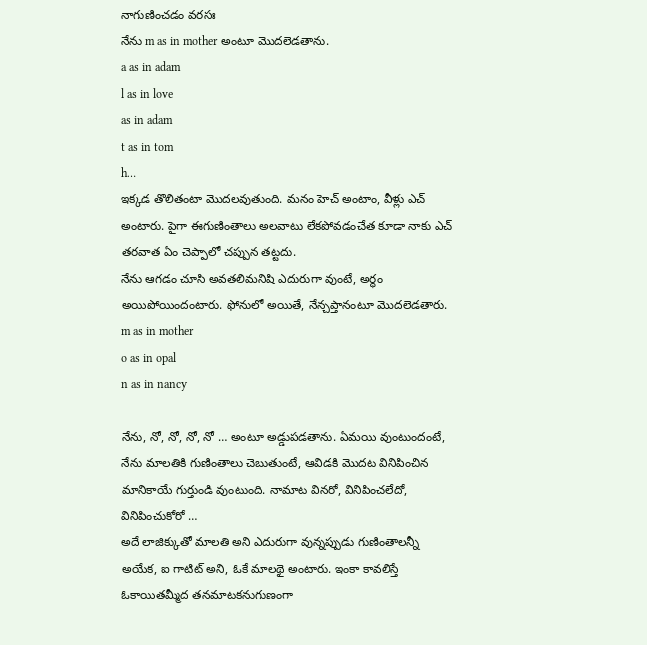నాగుణించడం వరసః
నేను m as in mother అంటూ మొదలెడతాను.
a as in adam
l as in love
as in adam
t as in tom
h…
ఇక్కడ తొలితంటా మొదలవుతుంది. మనం హెచ్ అంటాం, వీళ్లు ఎచ్ అంటారు. పైగా ఈగుణింతాలు అలవాటు లేకపోవడంచేత కూడా నాకు ఎచ్ తరవాత ఏం చెప్పాలో చప్పున తట్టదు.
నేను ఆగడం చూసి అవతలిమనిషి ఎదురుగా వుంటే, అర్థం అయిపోయిందంటారు. ఫోనులో అయితే, నేన్చప్తానంటూ మొదలెడతారు.
m as in mother
o as in opal
n as in nancy

నేను, నో, నో, నో, నో … అంటూ అడ్డుపడతాను. ఏమయి వుంటుందంటే, నేను మాలతికి గుణింతాలు చెబుతుంటే, ఆవిడకి మొదట వినిపించిన మానికాయే గుర్తుండి వుంటుంది. నామాట వినరో, వినిపించలేదో, వినిపించుకోరో …
అదే లాజిక్కుతో మాలతి అని ఎదురుగా వున్నప్పుడు గుణింతాలన్నీ అయేక, ఐ గాటిట్ అని, ఓకే మాలథై అంటారు. ఇంకా కావలిస్తే ఓకాయితమ్మీద తనమాటకనుగుణంగా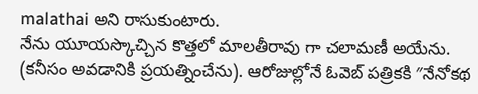malathai అని రాసుకుంటారు.
నేను యూయస్కొచ్చిన కొత్తలో మాలతీరావు గా చలామణీ అయేను. (కనీసం అవడానికి ప్రయత్నించేను). ఆరోజుల్లోనే ఓవెబ్‌ పత్రికకి ″నేనోకథ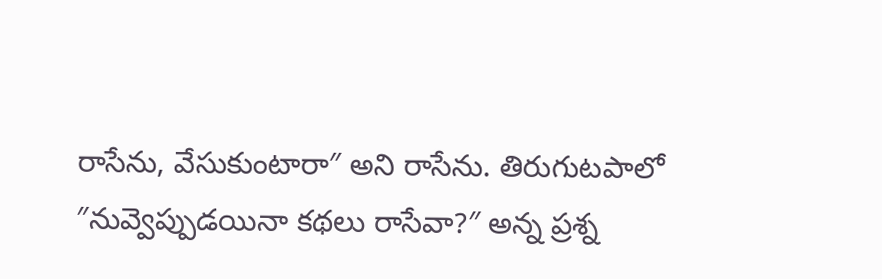రాసేను, వేసుకుంటారా″ అని రాసేను. తిరుగుటపాలో ″నువ్వెప్పుడయినా కథలు రాసేవా?″ అన్న ప్రశ్న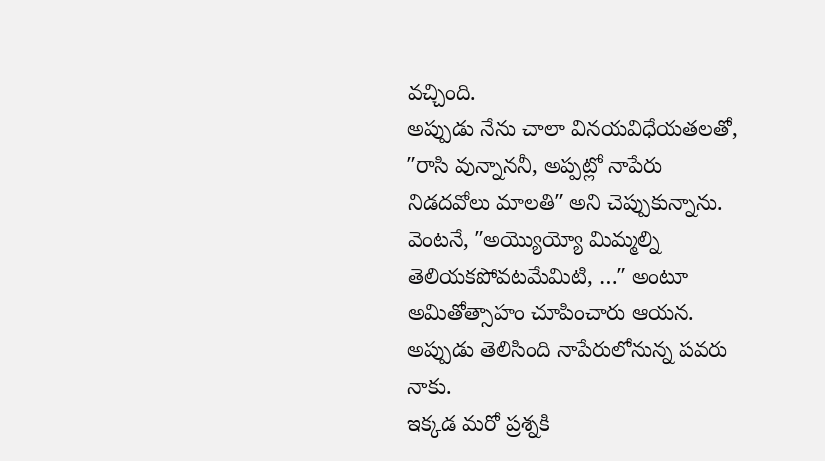వచ్చింది.
అప్పుడు నేను చాలా వినయవిధేయతలతో, ″రాసి వున్నాననీ, అప్పట్లో నాపేరు నిడదవోలు మాలతి″ అని చెప్పుకున్నాను.
వెంటనే, ″అయ్యొయ్యో మిమ్మల్ని తెలియకపోవటమేమిటి, …″ అంటూ అమితోత్సాహం చూపించారు ఆయన. అప్పుడు తెలిసింది నాపేరులోనున్న పవరు నాకు.
ఇక్కడ మరో ప్రశ్నకి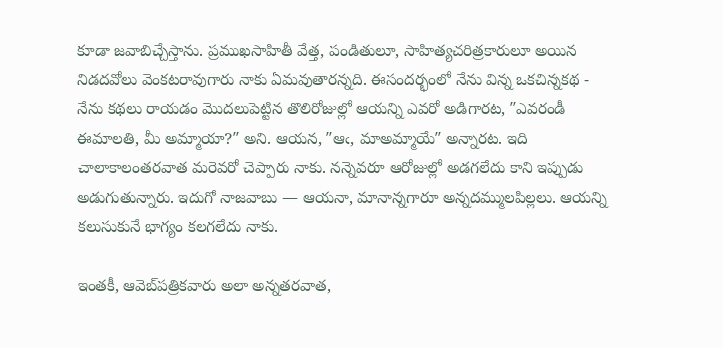కూడా జవాబిచ్చేస్తాను. ప్రముఖసాహితీ వేత్త, పండితులూ, సాహిత్యచరిత్రకారులూ అయిన నిడదవోలు వెంకటరావుగారు నాకు ఏమవుతారన్నది. ఈసందర్భంలో నేను విన్న ఒకచిన్నకథ - నేను కథలు రాయడం మొదలుపెట్టిన తొలిరోజుల్లో ఆయన్ని ఎవరో అడిగారట, ″ఎవరండీ ఈమాలతి, మీ అమ్మాయా?″ అని. ఆయన, ″ఆఁ, మాఅమ్మాయే″ అన్నారట. ఇది చాలాకాలంతరవాత మరెవరో చెప్పారు నాకు. నన్నెవరూ ఆరోజుల్లో అడగలేదు కాని ఇప్పుడు అడుగుతున్నారు. ఇదుగో నాజవాబు — ఆయనా, మానాన్నగారూ అన్నదమ్ములపిల్లలు. ఆయన్ని కలుసుకునే భాగ్యం కలగలేదు నాకు.

ఇంతకీ, ఆవెబ్‌పత్రికవారు అలా అన్నతరవాత,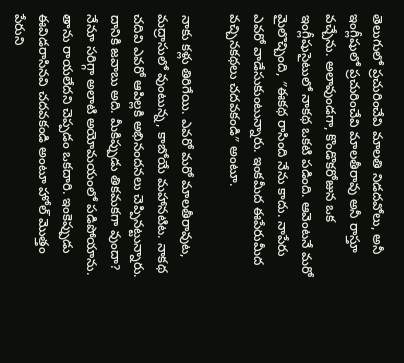తెలుగులో ప్రచురించేవి మాలతి నిడదవోలు, అనీ ఇంగ్లీషులో ప్రచురించేవి మాలతీరావు అనీ రాస్తూ వచ్చేను. అలావుండగా, కొండొకరోజున ఒక ఇంగ్లీషుసైటులో నాకథ ఒకటి పడింది. ఆవెంటనే మరో మైలొచ్చింది, ″ఈకథ రాసింది నేను కాదు. నాపేరు ఎవరో వాడేసుకుంటున్నారు. ఇంకమీద ఈపేరుమీద వచ్చినకథలు చదవకండి″ అంటూ.

నాకు కళ్లు తిరిగేయి. ఎవరో మరో మాలతీరావుట, మద్రాసులో వుంటున్న, కాబోయే మహానటిట. నాకథ చదివి ఎవరో ఆపిల్లకి అభినందనలు చెప్పినట్టున్నారు. దానికి జవాబు అది. మీకిప్పుడు తికమకగా వుందా? నేనూ సరిగ్గా అలాటి అయోమయంలో పడిపోయాను. తాను రాయలేదని చెప్పడం ఒకదారి. ఇంకెప్పుడు ఈవిడరాసినవి చదవకండి అంటూ హోల్ మొత్తం పేరుని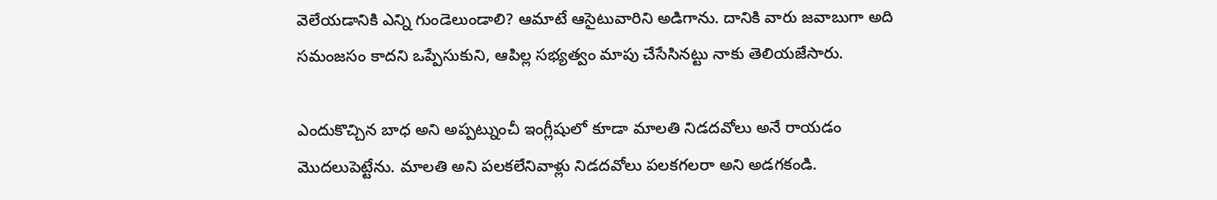వెలేయడానికి ఎన్ని గుండెలుండాలి? ఆమాటే ఆసైటువారిని అడిగాను. దానికి వారు జవాబుగా అది సమంజసం కాదని ఒప్పేసుకుని, ఆపిల్ల సభ్యత్వం మాపు చేసేసినట్టు నాకు తెలియజేసారు.

ఎందుకొచ్చిన బాధ అని అప్పట్నుంచీ ఇంగ్లీషులో కూడా మాలతి నిడదవోలు అనే రాయడం మొదలుపెట్టేను. మాలతి అని పలకలేనివాళ్లు నిడదవోలు పలకగలరా అని అడగకండి.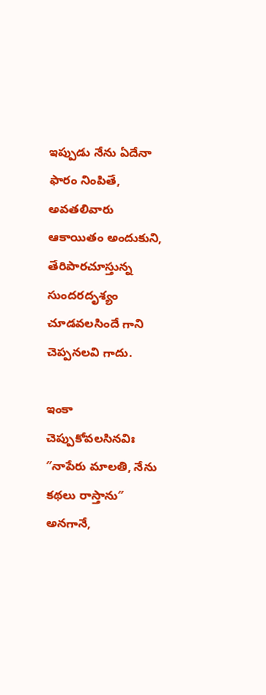ఇప్పుడు నేను ఏదేనా ఫారం నింపితే, అవతలివారు ఆకాయితం అందుకుని, తేరిపారచూస్తున్న సుందరదృశ్యం చూడవలసిందే గాని చెప్పనలవి గాదు.

ఇంకా చెప్పుకోవలసినవిః ″నాపేరు మాలతి, నేను కథలు రాస్తాను″ అనగానే,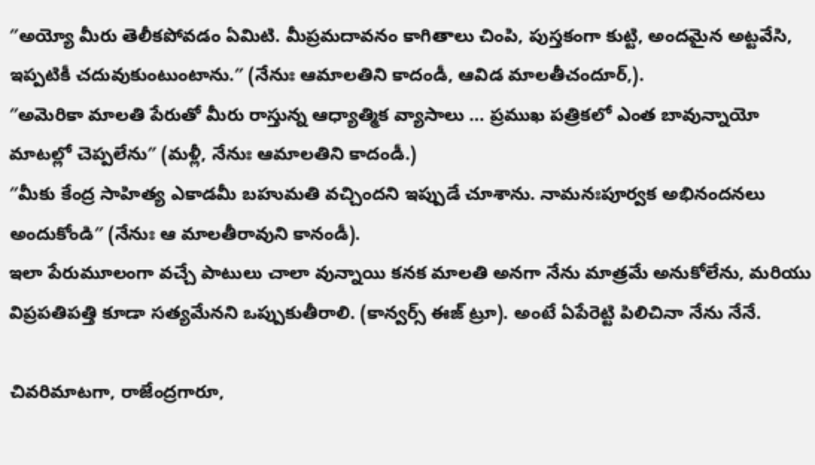″అయ్యో మీరు తెలీకపోవడం ఏమిటి. మీప్రమదావనం కాగితాలు చింపి, పుస్తకంగా కుట్టి, అందమైన అట్టవేసి, ఇప్పటికీ చదువుకుంటుంటాను.″ (నేనుః ఆమాలతిని కాదండీ, ఆవిడ మాలతీచందూర్,).
″అమెరికా మాలతి పేరుతో మీరు రాస్తున్న ఆధ్యాత్మిక వ్యాసాలు … ప్రముఖ పత్రికలో ఎంత బావున్నాయో మాటల్లో చెప్పలేను″ (మళ్లీ, నేనుః ఆమాలతిని కాదండీ.)
″మీకు కేంద్ర సాహిత్య ఎకాడమీ బహుమతి వచ్చిందని ఇప్పుడే చూశాను. నామనఃపూర్వక అభినందనలు అందుకోండి″ (నేనుః ఆ మాలతీరావుని కానండీ).
ఇలా పేరుమూలంగా వచ్చే పాటులు చాలా వున్నాయి కనక మాలతి అనగా నేను మాత్రమే అనుకోలేను, మరియు విప్రపతిపత్తి కూడా సత్యమేనని ఒప్పుకుతీరాలి. (కాన్వర్స్ ఈజ్ ట్రూ). అంటే ఏపేరెట్టి పిలిచినా నేను నేనే.

చివరిమాటగా, రాజేంద్రగారూ,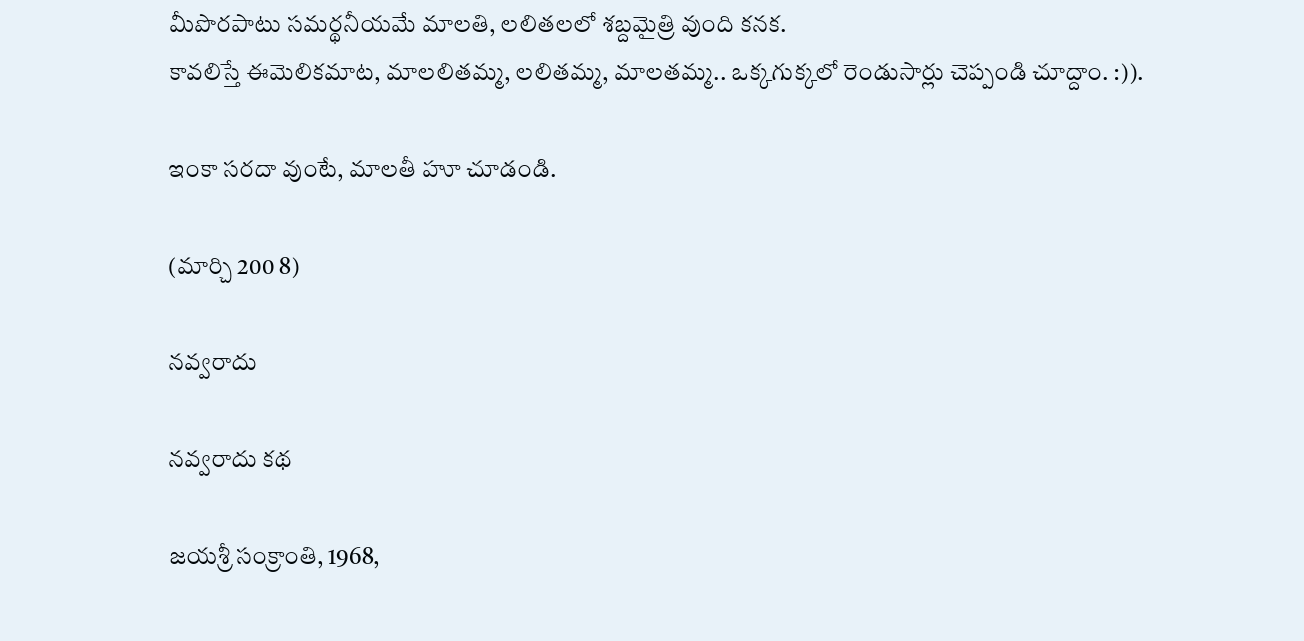మీపొరపాటు సమర్థనీయమే మాలతి, లలితలలో శబ్దమైత్రి వుంది కనక.
కావలిస్తే ఈమెలికమాట, మాలలితమ్మ, లలితమ్మ, మాలతమ్మ.. ఒక్కగుక్కలో రెండుసార్లు చెప్పండి చూద్దాం. :)).

ఇంకా సరదా వుంటే, మాలతీ హూ చూడండి.

(మార్చి 200 8)

నవ్వరాదు

నవ్వరాదు కథ

జయశ్రీ సంక్రాంతి, 1968,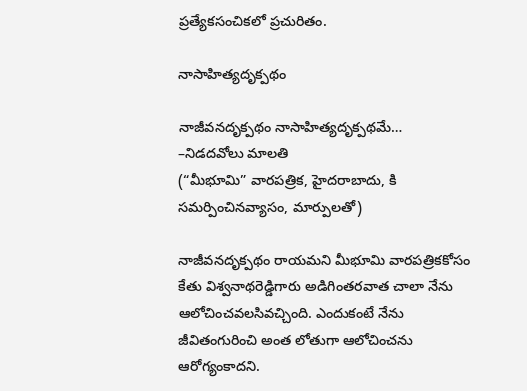ప్రత్యేకసంచికలో ప్రచురితం.

నాసాహిత్యదృక్పథం

నాజీవనదృక్పథం నాసాహిత్యదృక్పథమే…
–నిడదవోలు మాలతి
(“మీభూమి” వారపత్రిక, హైదరాబాదు, కి సమర్పించినవ్యాసం, మార్పులతో)

నాజీవనదృక్పథం రాయమని మీభూమి వారపత్రికకోసం కేతు విశ్వనాథరెడ్డిగారు అడిగింతరవాత చాలా నేను ఆలోచించవలసివచ్చింది. ఎందుకంటే నేను జీవితంగురించి అంత లోతుగా ఆలోచించను ఆరోగ్యంకాదని.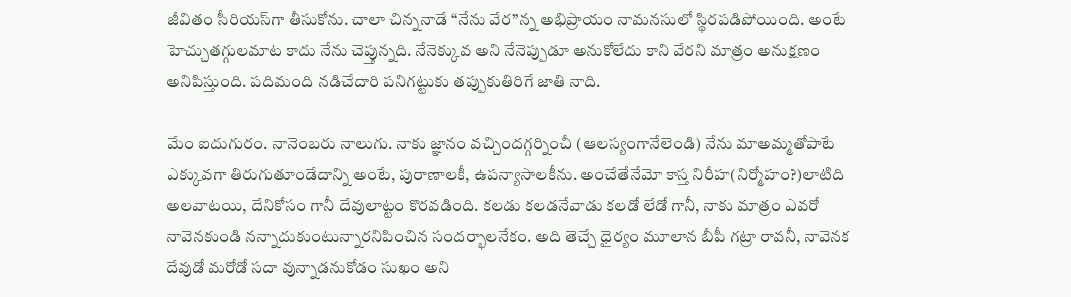జీవితం సీరియస్‌గా తీసుకోను. చాలా చిన్ననాడే “నేను వేర”న్న అభిప్రాయం నామనసులో స్థిరపడిపోయింది. అంటే హెచ్చుతగ్గులమాట కాదు నేను చెప్తున్నది. నేనెక్కువ అని నేనెప్పుడూ అనుకోలేదు కాని వేరని మాత్రం అనుక్షణం అనిపిస్తుంది. పదిమంది నడిచేదారి పనిగట్టుకు తప్పుకుతిరిగే జాతి నాది.

మేం ఐదుగురం. నానెంబరు నాలుగు. నాకు జ్ఞానం వచ్చిందగ్గర్నించీ (ఆలస్యంగానేలెండి) నేను మాఅమ్మతోపాటే ఎక్కువగా తిరుగుతూండేదాన్ని అంటే, పురాణాలకీ, ఉపన్యాసాలకీను. అంచేతేనేమో కాస్త నిరీహ(నిర్మోహం?)లాటిది అలవాటయి, దేనికోసం గానీ దేవులాట్టం కొరవడింది. కలడు కలడనేవాడు కలడో లేడో గానీ, నాకు మాత్రం ఎవరో నావెనకుండి నన్నాదుకుంటున్నారనిపించిన సందర్భాలనేకం. అది తెచ్చే ధైర్యం మూలాన బీపీ గట్రా రావనీ, నావెనక దేవుడో మరోడో సదా వున్నాడనుకోడం సుఖం అని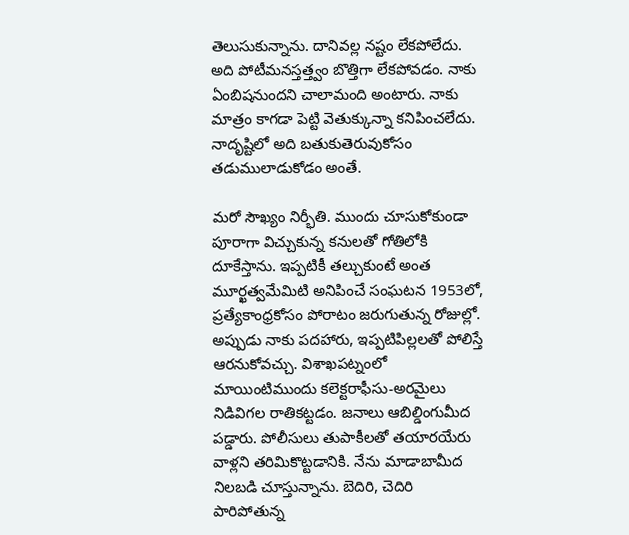తెలుసుకున్నాను. దానివల్ల నష్టం లేకపోలేదు. అది పోటీమనస్తత్త్వం బొత్తిగా లేకపోవడం. నాకు ఏంబిషనుందని చాలామంది అంటారు. నాకు మాత్రం కాగడా పెట్టి వెతుక్కున్నా కనిపించలేదు. నాదృష్టిలో అది బతుకుతెరువుకోసం తడుములాడుకోడం అంతే.

మరో సౌఖ్యం నిర్భీతి. ముందు చూసుకోకుండా పూరాగా విచ్చుకున్న కనులతో గోతిలోకి దూకేస్తాను. ఇప్పటికీ తల్చుకుంటే అంత మూర్ఖత్వమేమిటి అనిపించే సంఘటన 1953లో, ప్రత్యేకాంధ్రకోసం పోరాటం జరుగుతున్న రోజుల్లో. అప్పుడు నాకు పదహారు, ఇప్పటిపిల్లలతో పోలిస్తే ఆరనుకోవచ్చు. విశాఖపట్నంలో మాయింటిముందు కలెక్టరాఫీసు-అరమైలు నిడివిగల రాతికట్టడం. జనాలు ఆబిల్డింగుమీద పడ్డారు. పోలీసులు తుపాకీలతో తయారయేరు వాళ్లని తరిమికొట్టడానికి. నేను మాడాబామీద నిలబడి చూస్తున్నాను. బెదిరి, చెదిరి పారిపోతున్న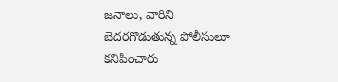జనాలు, వారిని బెదరగొడుతున్న పోలీసులూ కనిపించారు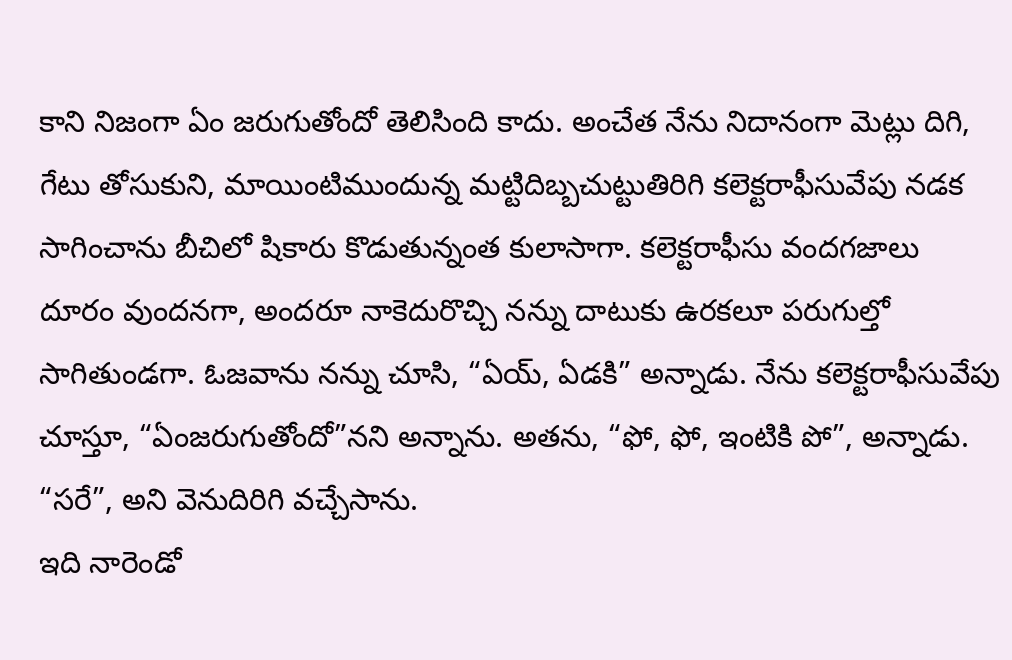కాని నిజంగా ఏం జరుగుతోందో తెలిసింది కాదు. అంచేత నేను నిదానంగా మెట్లు దిగి, గేటు తోసుకుని, మాయింటిముందున్న మట్టిదిబ్బచుట్టుతిరిగి కలెక్టరాఫీసువేపు నడక సాగించాను బీచిలో షికారు కొడుతున్నంత కులాసాగా. కలెక్టరాఫీసు వందగజాలు దూరం వుందనగా, అందరూ నాకెదురొచ్చి నన్ను దాటుకు ఉరకలూ పరుగుల్తో సాగితుండగా. ఓజవాను నన్ను చూసి, “ఏయ్, ఏడకి” అన్నాడు. నేను కలెక్టరాఫీసువేపు చూస్తూ, “ఏంజరుగుతోందో”నని అన్నాను. అతను, “ఫో, ఫో, ఇంటికి పో”, అన్నాడు. “సరే”, అని వెనుదిరిగి వచ్చేసాను.
ఇది నారెండో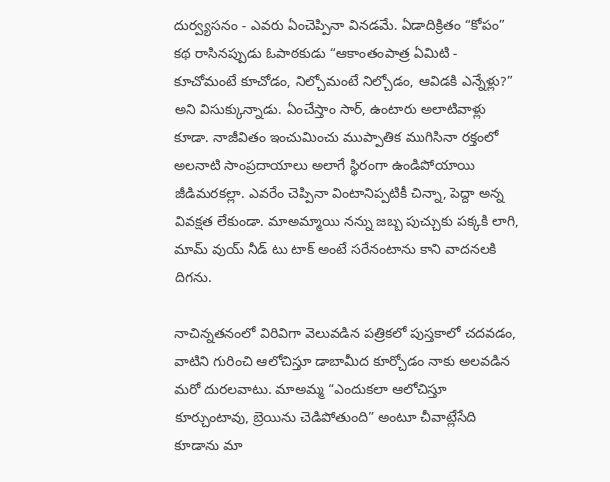దుర్వ్యసనం - ఎవరు ఏంచెప్పినా వినడమే. ఏడాదిక్రితం “కోపం” కథ రాసినప్పుడు ఓపాఠకుడు “ఆకాంతంపాత్ర ఏమిటి - కూచోమంటే కూచోడం, నిల్చోమంటే నిల్చోడం, ఆవిడకి ఎన్నేళ్లు?” అని విసుక్కున్నాడు. ఏంచేస్తాం సార్, ఉంటారు అలాటివాళ్లు కూడా. నాజీవితం ఇంచుమించు ముప్పాతిక ముగిసినా రక్తంలో అలనాటి సాంప్రదాయాలు అలాగే స్థిరంగా ఉండిపోయాయి జీడిమరకల్లా. ఎవరేం చెప్పినా వింటానిప్పటికీ చిన్నా, పెద్దా అన్న వివక్షత లేకుండా. మాఅమ్మాయి నన్ను జబ్బ పుచ్చుకు పక్కకి లాగి, మామ్ వుయ్ నీడ్ టు టాక్ అంటే సరేనంటాను కాని వాదనలకి దిగను.

నాచిన్నతనంలో విరివిగా వెలువడిన పత్రికలో పుస్తకాలో చదవడం, వాటిని గురించి ఆలోచిస్తూ డాబామీద కూర్చోడం నాకు అలవడిన మరో దురలవాటు. మాఅమ్మ “ఎందుకలా ఆలోచిస్తూ కూర్చుంటావు, బ్రెయిను చెడిపోతుంది” అంటూ చీవాట్లేసేది కూడాను మా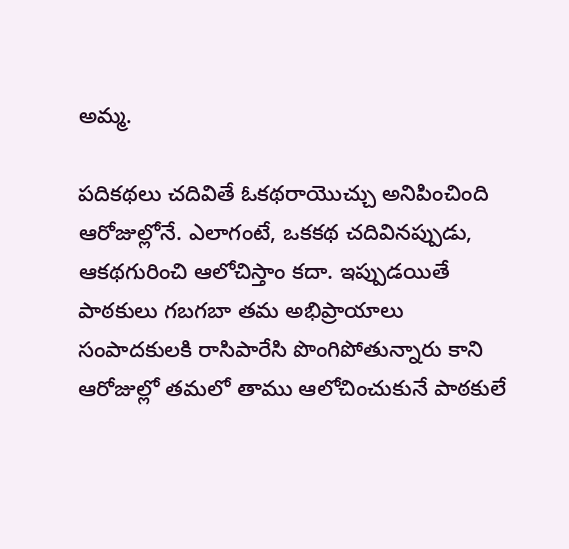అమ్మ.

పదికథలు చదివితే ఓకథరాయొచ్చు అనిపించింది ఆరోజుల్లోనే. ఎలాగంటే, ఒకకథ చదివినప్పుడు, ఆకథగురించి ఆలోచిస్తాం కదా. ఇప్పుడయితే పాఠకులు గబగబా తమ అభిప్రాయాలు సంపాదకులకి రాసిపారేసి పొంగిపోతున్నారు కాని ఆరోజుల్లో తమలో తాము ఆలోచించుకునే పాఠకులే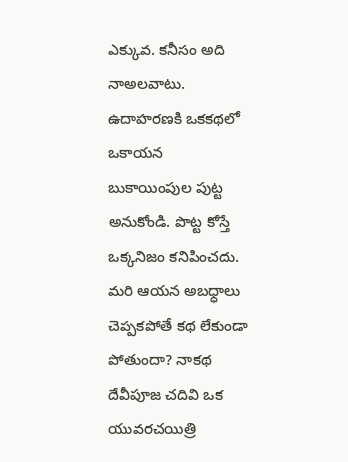ఎక్కువ. కనీసం అది నాఅలవాటు. ఉదాహరణకి ఒకకథలో ఒకాయన బుకాయింపుల పుట్ట అనుకోండి. పొట్ట కోస్తే ఒక్కనిజం కనిపించదు. మరి ఆయన అబధ్ధాలు చెప్పకపోతే కథ లేకుండా పోతుందా? నాకథ దేవీపూజ చదివి ఒక యువరచయిత్రి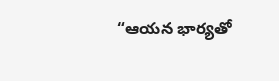“ఆయన భార్యతో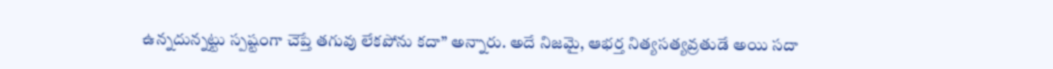ఉన్నదున్నట్టు స్పష్టంగా చెప్తే తగువు లేకపోను కదా” అన్నారు. అదే నిజమై, ఆభర్త నిత్యసత్యవ్రతుడే అయి సదా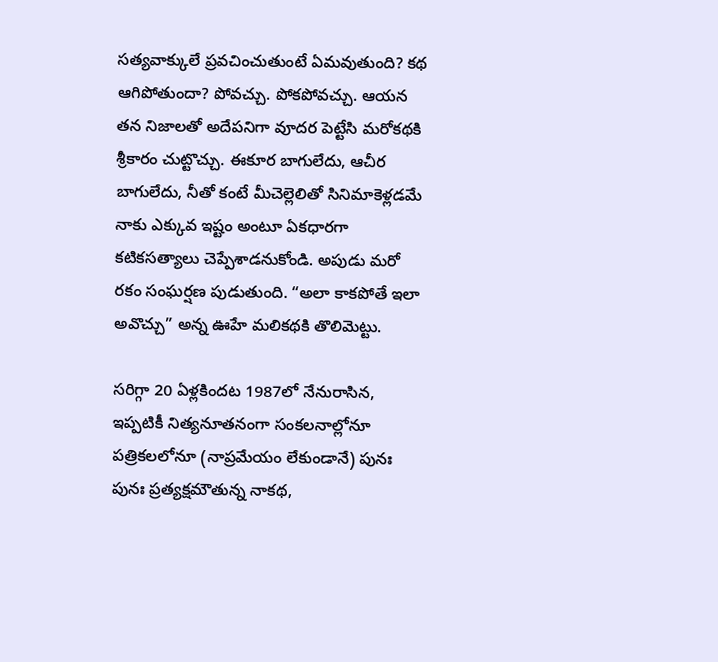సత్యవాక్కులే ప్రవచించుతుంటే ఏమవుతుంది? కథ ఆగిపోతుందా? పోవచ్చు. పోకపోవచ్చు. ఆయన తన నిజాలతో అదేపనిగా వూదర పెట్టేసి మరోకథకి శ్రీకారం చుట్టొచ్చు. ఈకూర బాగులేదు, ఆచీర బాగులేదు, నీతో కంటే మీచెల్లెలితో సినిమాకెళ్లడమే నాకు ఎక్కువ ఇష్టం అంటూ ఏకధారగా కటికసత్యాలు చెప్పేశాడనుకోండి. అపుడు మరో రకం సంఘర్షణ పుడుతుంది. “అలా కాకపోతే ఇలా అవొచ్చు” అన్న ఊహే మలికథకి తొలిమెట్టు.

సరిగ్గా 20 ఏళ్లకిందట 1987లో నేనురాసిన, ఇప్పటికీ నిత్యనూతనంగా సంకలనాల్లోనూ పత్రికలలోనూ (నాప్రమేయం లేకుండానే) పునః పునః ప్రత్యక్షమౌతున్న నాకథ,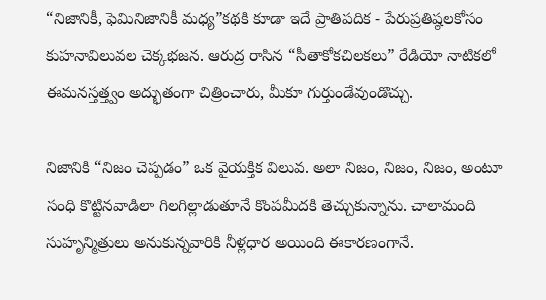“నిజానికీ, ఫెమినిజానికీ మధ్య”కథకి కూడా ఇదే ప్రాతిపదిక - పేరుప్రతిష్ఠలకోసం కుహనావిలువల చెక్కభజన. ఆరుద్ర రాసిన “సీతాకోకచిలకలు” రేడియో నాటికలో ఈమనస్తత్త్వం అద్భుతంగా చిత్రించారు, మీకూ గుర్తుండేవుండొచ్చు.

నిజానికి “నిజం చెప్పడం” ఒక వైయక్తిక విలువ. అలా నిజం, నిజం, నిజం, అంటూ సంధి కొట్టినవాడిలా గిలగిల్లాడుతూనే కొంపమీదకి తెచ్చుకున్నాను. చాలామంది సుహృన్మిత్రులు అనుకున్నవారికి నీళ్లధార అయింది ఈకారణంగానే.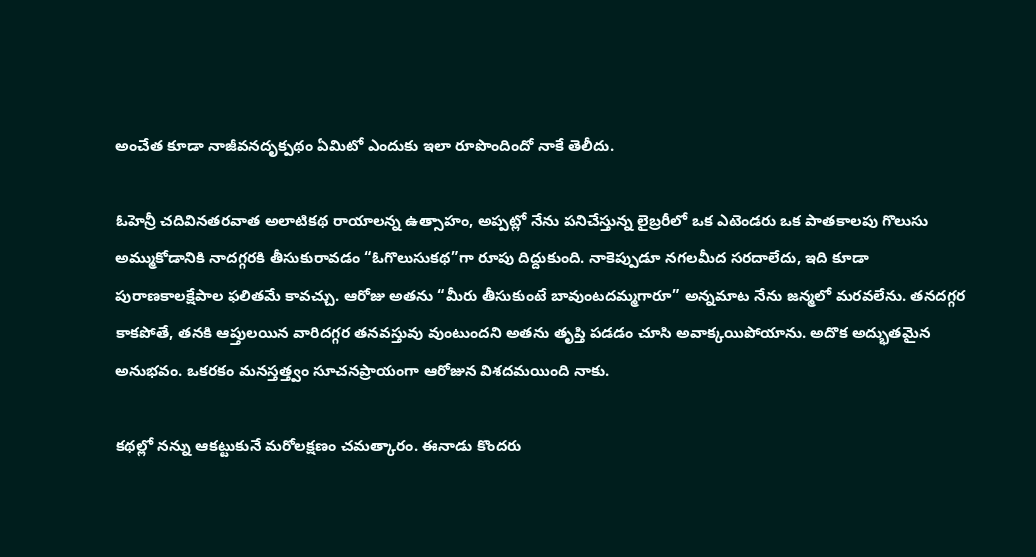అంచేత కూడా నాజీవనదృక్పథం ఏమిటో ఎందుకు ఇలా రూపొందిందో నాకే తెలీదు.

ఓహెన్రీ చదివినతరవాత అలాటికథ రాయాలన్న ఉత్సాహం, అప్పట్లో నేను పనిచేస్తున్న లైబ్రరీలో ఒక ఎటెండరు ఒక పాతకాలపు గొలుసు అమ్ముకోడానికి నాదగ్గరకి తీసుకురావడం “ఓగొలుసుకథ”గా రూపు దిద్దుకుంది. నాకెప్పుడూ నగలమీద సరదాలేదు, ఇది కూడా పురాణకాలక్షేపాల ఫలితమే కావచ్చు. ఆరోజు అతను “మీరు తీసుకుంటే బావుంటదమ్మగారూ” అన్నమాట నేను జన్మలో మరవలేను. తనదగ్గర కాకపోతే, తనకి ఆప్తులయిన వారిదగ్గర తనవస్తువు వుంటుందని అతను తృప్తి పడడం చూసి అవాక్కయిపోయాను. అదొక అద్భుతమైన అనుభవం. ఒకరకం మనస్తత్త్వం సూచనప్రాయంగా ఆరోజున విశదమయింది నాకు.

కథల్లో నన్ను ఆకట్టుకునే మరోలక్షణం చమత్కారం. ఈనాడు కొందరు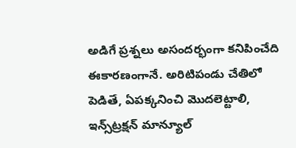అడిగే ప్రశ్నలు అసందర్భంగా కనిపించేది ఈకారణంగానే. అరిటిపండు చేతిలో పెడితే, ఏపక్కనించి మొదలెట్టాలి, ఇన్స్‌ట్రక్షన్ మాన్యూల్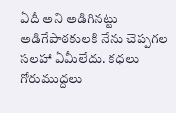ఏదీ అని అడిగినట్టు అడిగేపాఠకులకి నేను చెప్పగల సలహా ఏమీలేదు. కధలు గోరుముద్దలు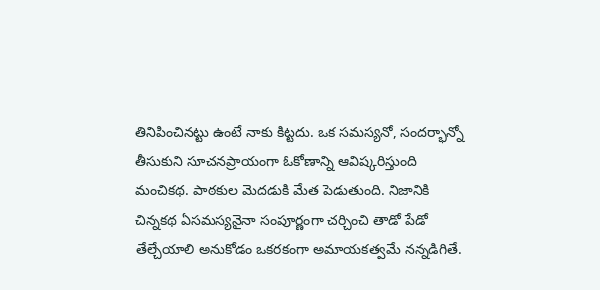తినిపించినట్టు ఉంటే నాకు కిట్టదు. ఒక సమస్యనో, సందర్భాన్నో తీసుకుని సూచనప్రాయంగా ఓకోణాన్ని ఆవిష్కరిస్తుంది మంచికథ. పాఠకుల మెదడుకి మేత పెడుతుంది. నిజానికి చిన్నకథ ఏసమస్యనైనా సంపూర్ణంగా చర్చించి తాడో పేడో తేల్చేయాలి అనుకోడం ఒకరకంగా అమాయకత్వమే నన్నడిగితే.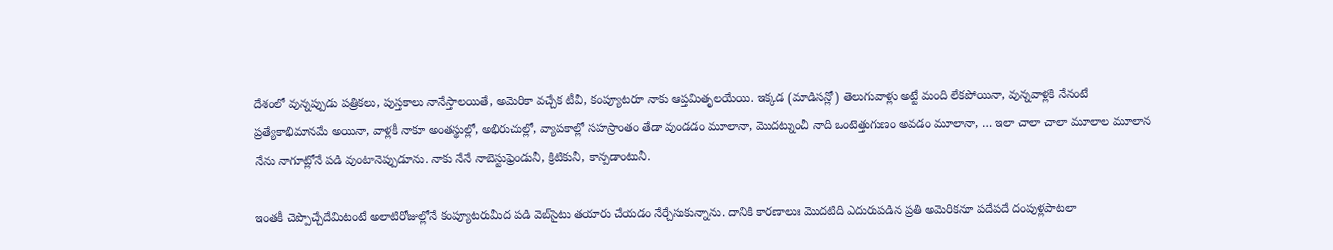దేశంలో వున్నప్పుడు పత్రికలు, పుస్తకాలు నానేస్తాలయితే, అమెరికా వచ్చేక టీవీ, కంప్యూటరూ నాకు ఆప్తమితృలయేయి. ఇక్కడ (మాడిసన్లో) తెలుగువాళ్లు అట్టే మంది లేకపోయినా, వున్నవాళ్లకి నేనంటే ప్రత్యేకాభిమానమే అయినా, వాళ్లకీ నాకూ అంతస్థుల్లో, అభిరుచుల్లో, వ్యాపకాల్లో సహస్రాంతం తేడా వుండడం మూలానా, మొదట్నుంచీ నాది ఒంటెత్తుగుణం అవడం మూలానా, … ఇలా చాలా చాలా మూలాల మూలాన నేను నాగూట్లోనే పడి వుంటానెప్పుడూను. నాకు నేనే నాబెస్టుఫ్రెండునీ, క్రిటికునీ, కాన్పడాంటునీ.

ఇంతకీ చెప్పొచ్చేదేమిటంటే అలాటిరోజుల్లోనే కంప్యూటరుమీద పడి వెబ్‌సైటు తయారు చేయడం నేర్చేసుకున్నాను. దానికి కారణాలుః మొదటిది ఎదురుపడిన ప్రతి అమెరికనూ పదేపదే దంపుళ్లపాటలా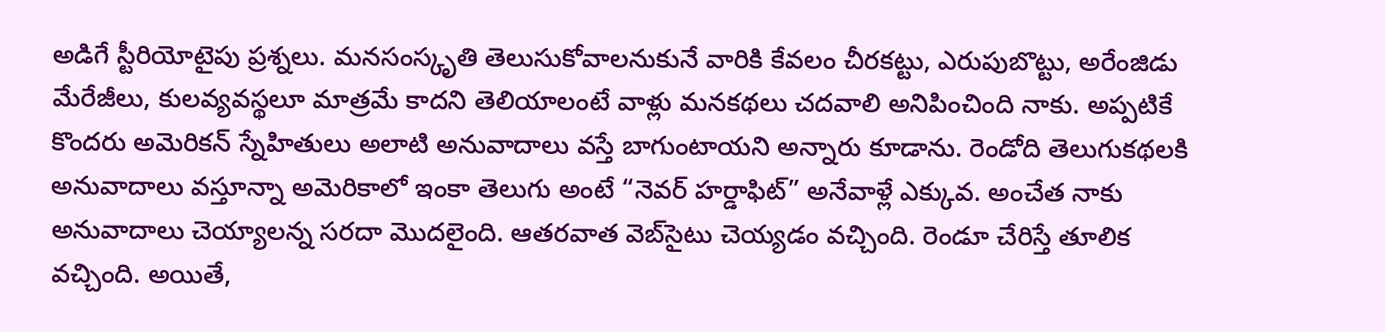అడిగే స్టీరియోటైపు ప్రశ్నలు. మనసంస్కృతి తెలుసుకోవాలనుకునే వారికి కేవలం చీరకట్టు, ఎరుపుబొట్టు, అరేంజిడు మేరేజీలు, కులవ్యవస్థలూ మాత్రమే కాదని తెలియాలంటే వాళ్లు మనకథలు చదవాలి అనిపించింది నాకు. అప్పటికే కొందరు అమెరికన్ స్నేహితులు అలాటి అనువాదాలు వస్తే బాగుంటాయని అన్నారు కూడాను. రెండోది తెలుగుకథలకి అనువాదాలు వస్తూన్నా అమెరికాలో ఇంకా తెలుగు అంటే “నెవర్ హర్డాఫిట్” అనేవాళ్లే ఎక్కువ. అంచేత నాకు అనువాదాలు చెయ్యాలన్న సరదా మొదలైంది. ఆతరవాత వెబ్‌సైటు చెయ్యడం వచ్చింది. రెండూ చేరిస్తే తూలిక వచ్చింది. అయితే,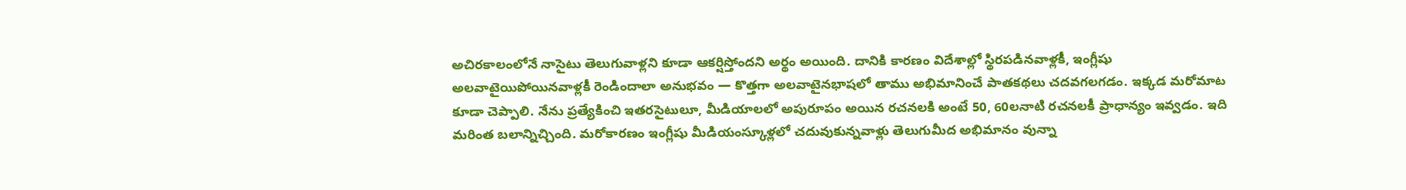అచిరకాలంలోనే నాసైటు తెలుగువాళ్లని కూడా ఆకర్షిస్తోందని అర్థం అయింది. దానికి కారణం విదేశాల్లో స్థిరపడినవాళ్లకీ, ఇంగ్లీషు అలవాటైయిపోయినవాళ్లకీ రెండిందాలా అనుభవం — కొత్తగా అలవాటైనభాషలో తాము అభిమానించే పాతకథలు చదవగలగడం. ఇక్కడ మరోమాట కూడా చెప్పాలి. నేను ప్రత్యేకించి ఇతరసైటులూ, మీడియాలలో అపురూపం అయిన రచనలకి అంటే 50, 60లనాటి రచనలకీ ప్రాధాన్యం ఇవ్వడం. ఇది మరింత బలాన్నిచ్చింది. మరోకారణం ఇంగ్లీషు మీడియంస్కూళ్లలో చదువుకున్నవాళ్లు తెలుగుమీద అభిమానం వున్నా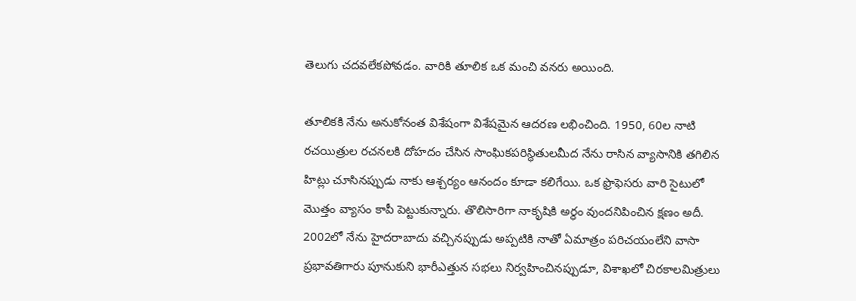తెలుగు చదవలేకపోవడం. వారికి తూలిక ఒక మంచి వనరు అయింది.

తూలికకి నేను అనుకోనంత విశేషంగా విశేషమైన ఆదరణ లభించింది. 1950, 60ల నాటి రచయిత్రుల రచనలకి దోహదం చేసిన సాంఘికపరిస్థితులమీద నేను రాసిన వ్యాసానికి తగిలిన హిట్లు చూసినప్పుడు నాకు ఆశ్చర్యం ఆనందం కూడా కలిగేయి. ఒక ఫ్రొఫెసరు వారి సైటులో మొత్తం వ్యాసం కాపీ పెట్టుకున్నారు. తొలిసారిగా నాకృషికి అర్థం వుందనిపించిన క్షణం అదీ. 2002లో నేను హైదరాబాదు వచ్చినప్పుడు అప్పటికి నాతో ఏమాత్రం పరిచయంలేని వాసా ప్రభావతిగారు పూనుకుని భారీఎత్తున సభలు నిర్వహించినప్పుడూ, విశాఖలో చిరకాలమిత్రులు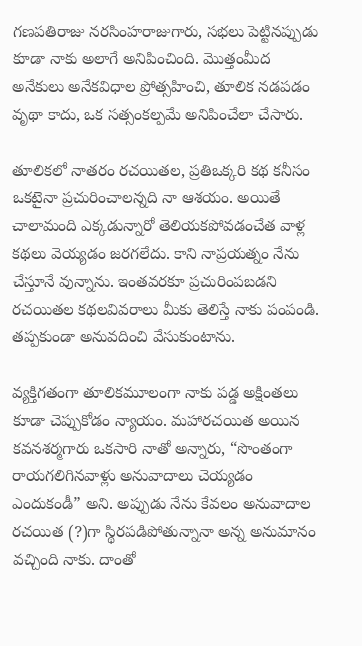గణపతిరాజు నరసింహరాజుగారు, సభలు పెట్టినప్పుడు కూడా నాకు అలాగే అనిపించింది. మొత్తంమీద అనేకులు అనేకవిధాల ప్రోత్సహించి, తూలిక నడపడం వృథా కాదు, ఒక సత్సంకల్పమే అనిపించేలా చేసారు.

తూలికలో నాతరం రచయితల, ప్రతిఒక్కరి కథ కనీసం ఒకటైనా ప్రచురించాలన్నది నా ఆశయం. అయితే చాలామంది ఎక్కడున్నారో తెలియకపోవడంచేత వాళ్ల కథలు వెయ్యడం జరగలేదు. కాని నాప్రయత్నం నేను చేస్తూనే వున్నాను. ఇంతవరకూ ప్రచురింపబడని రచయితల కథలవివరాలు మీకు తెలిస్తే నాకు పంపండి. తప్పకుండా అనువదించి వేసుకుంటాను.

వ్యక్తిగతంగా తూలికమూలంగా నాకు పడ్డ అక్షింతలు కూడా చెప్పుకోడం న్యాయం. మహారచయిత అయిన కవనశర్మగారు ఒకసారి నాతో అన్నారు, “సొంతంగా రాయగలిగినవాళ్లు అనువాదాలు చెయ్యడం ఎందుకండీ” అని. అప్పుడు నేను కేవలం అనువాదాల రచయిత (?)గా స్థిరపడిపోతున్నానా అన్న అనుమానం వచ్చింది నాకు. దాంతో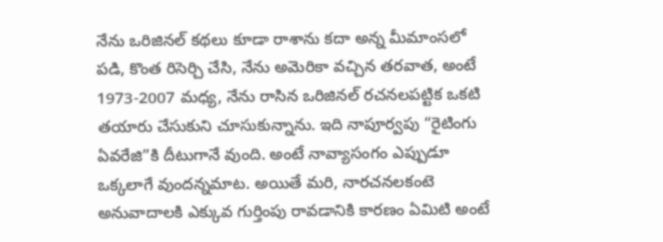నేను ఒరిజినల్ కథలు కూడా రాశాను కదా అన్న మీమాంసలో పడి, కొంత రిసెర్చి చేసి, నేను అమెరికా వచ్చిన తరవాత, అంటే 1973-2007 మధ్య, నేను రాసిన ఒరిజినల్ రచనలపట్టిక ఒకటి తయారు చేసుకుని చూసుకున్నాను. ఇది నాపూర్వపు “రైటింగు ఏవరేజి”కి దీటుగానే వుంది. అంటే నావ్యాసంగం ఎప్పుడూ ఒక్కలాగే వుందన్నమాట. అయితే మరి, నారచనలకంటె అనువాదాలకి ఎక్కువ గుర్తింపు రావడానికి కారణం ఏమిటి అంటే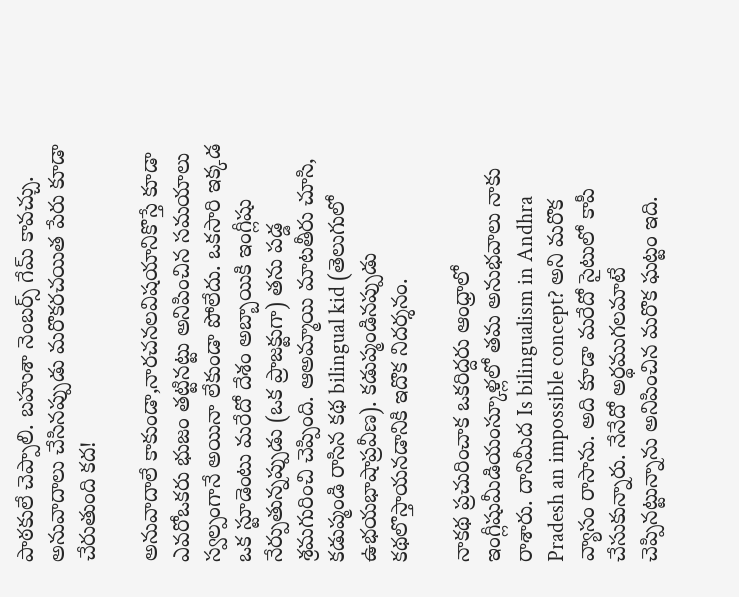పాఠకులే చెప్పాలి. బహుశా నెంబర్స్ గేమ్ కావచ్చు. అనువాదాలు చేసినప్పుడు మరొకరచయిత పేరు కూడా చేరుతుంది కద!

అనువాదాలే కాకుండా,నారచనలవిషయానికొస్తే కూడా ఎవరోఒకరు భుజం తట్టినట్టు అనిపించిన సమయాలు స్వల్పంగానే అయినా లేకుండా పోలేదు. ఒకసారి ఇక్కడ ఒక స్టూడెంటు మరేదో దేశం అబ్బాయికి ఇంగ్లీషు నేర్పుతున్నప్పుడు (ఒక ప్రాజక్టుగా) తను పడ్డ శ్రమగురించి చెప్పింది. ఆఅమ్మాయి మాటతీరు చూసి, కడుప్మండి రాసిన కథ bilingual kid (తెలుగులో ఉభయభాషాప్రవీణ). కడుప్మండినప్పుడు కథలొస్తాయనడానికి ఇదొక నిదర్శనం.

నాకథ ప్రచురించాక ఒకరిద్దరు ఆంధ్రాలో ఇంగ్లీషుమీడియంస్కూళ్లలో తమ అనుభవాలు నాకు రాశారు. దానిమీద Is bilingualism in Andhra Pradesh an impossible concept? అని మరొక వ్యాసం రాసాను. అది కూడా మరేదో సైటులో కాపీ చేసుకున్నారు. నేనేదో అర్థముగలమాటే చెప్పినట్టున్నాను అనిపించిన మరొక ఘట్టం ఇది.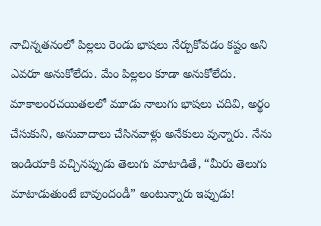నాచిన్నతనంలో పిల్లలు రెండు భాషలు నేర్చుకోవడం కష్టం అని ఎవరూ అనుకోలేదు. మేం పిల్లలం కూడా అనుకోలేదు. మాకాలంరచయితలలో మూడు నాలుగు భాషలు చదివి, అర్థం చేసుకుని, అనువాదాలు చేసినవాళ్లు అనేకులు వున్నారు. నేను ఇండియాకి వచ్చినప్పుడు తెలుగు మాటాడితే, “మీరు తెలుగు మాటాడుతుంటే బావుందండీ” అంటున్నారు ఇప్పుడు!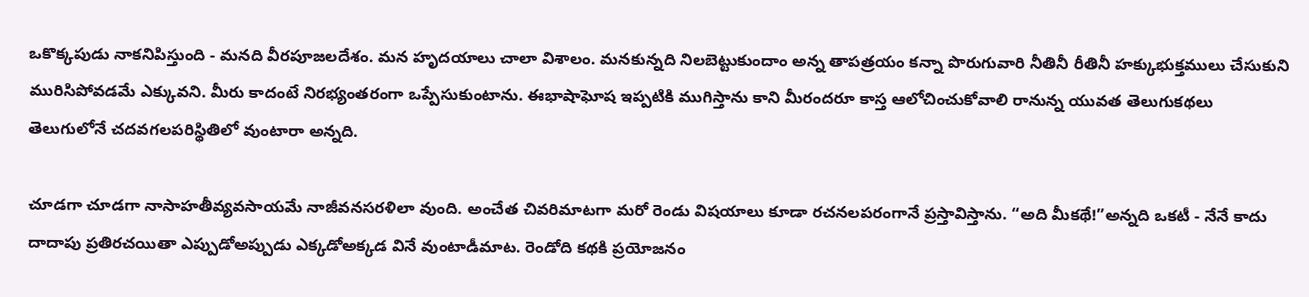ఒకొక్కపుడు నాకనిపిస్తుంది - మనది వీరపూజలదేశం. మన హృదయాలు చాలా విశాలం. మనకున్నది నిలబెట్టుకుందాం అన్న తాపత్రయం కన్నా పొరుగువారి నీతినీ రీతినీ హక్కుభుక్తములు చేసుకుని మురిసిపోవడమే ఎక్కువని. మీరు కాదంటే నిరభ్యంతరంగా ఒప్పేసుకుంటాను. ఈభాషాఘోష ఇప్పటికి ముగిస్తాను కాని మీరందరూ కాస్త ఆలోచించుకోవాలి రానున్న యువత తెలుగుకథలు తెలుగులోనే చదవగలపరిస్థితిలో వుంటారా అన్నది.

చూడగా చూడగా నాసాహతీవ్యవసాయమే నాజీవనసరళిలా వుంది. అంచేత చివరిమాటగా మరో రెండు విషయాలు కూడా రచనలపరంగానే ప్రస్తావిస్తాను. “అది మీకథే!”అన్నది ఒకటీ - నేనే కాదు దాదాపు ప్రతిరచయితా ఎప్పుడోఅప్పుడు ఎక్కడోఅక్కడ వినే వుంటాడీమాట. రెండోది కథకి ప్రయోజనం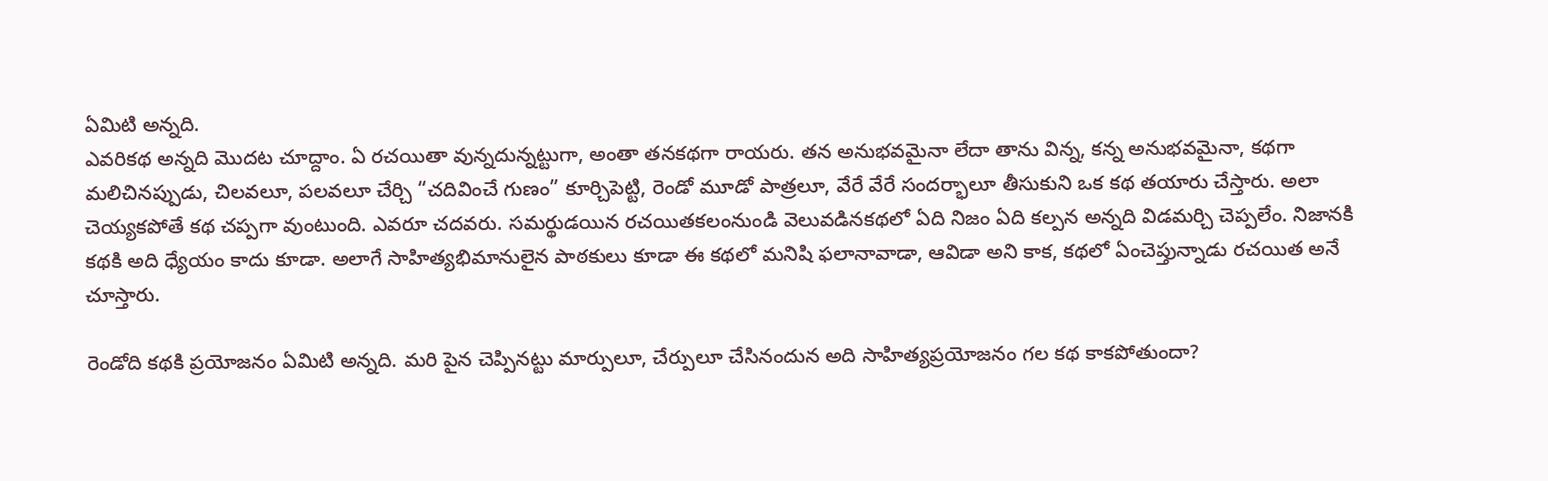ఏమిటి అన్నది.
ఎవరికథ అన్నది మొదట చూద్దాం. ఏ రచయితా వున్నదున్నట్టుగా, అంతా తనకథగా రాయరు. తన అనుభవమైనా లేదా తాను విన్న, కన్న అనుభవమైనా, కథగా మలిచినప్పుడు, చిలవలూ, పలవలూ చేర్చి “చదివించే గుణం” కూర్చిపెట్టి, రెండో మూడో పాత్రలూ, వేరే వేరే సందర్భాలూ తీసుకుని ఒక కథ తయారు చేస్తారు. అలా చెయ్యకపోతే కథ చప్పగా వుంటుంది. ఎవరూ చదవరు. సమర్థుడయిన రచయితకలంనుండి వెలువడినకథలో ఏది నిజం ఏది కల్పన అన్నది విడమర్చి చెప్పలేం. నిజానకి కథకి అది ధ్యేయం కాదు కూడా. అలాగే సాహిత్యభిమానులైన పాఠకులు కూడా ఈ కథలో మనిషి ఫలానావాడా, ఆవిడా అని కాక, కథలో ఏంచెప్తున్నాడు రచయిత అనే చూస్తారు.

రెండోది కథకి ప్రయోజనం ఏమిటి అన్నది. మరి పైన చెప్పినట్టు మార్పులూ, చేర్పులూ చేసినందున అది సాహిత్యప్రయోజనం గల కథ కాకపోతుందా?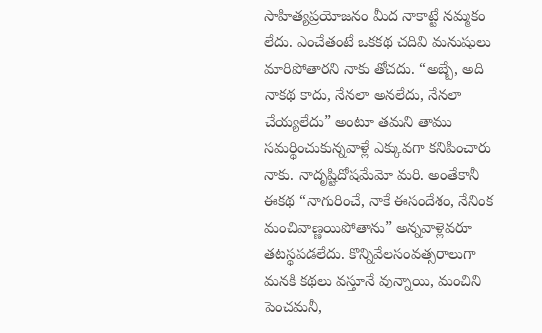సాహిత్యప్రయోజనం మీద నాకాట్టే నమ్మకం లేదు. ఎంచేతంటే ఒకకథ చదివి మనుషులు మారిపోతారని నాకు తోచదు. “అబ్బే, అది నాకథ కాదు, నేనలా అనలేదు, నేనలా చేయ్యలేదు” అంటూ తమని తాము సమర్థించుకున్నవాళ్లే ఎక్కువగా కనిపించారు నాకు. నాదృష్టిదోషమేమో మరి. అంతేకానీ ఈకథ “నాగురించే, నాకే ఈసందేశం, నేనింక మంచివాణ్ణయిపోతాను” అన్నవాళ్లెవరూ తటస్థపడలేదు. కొన్నివేలసంవత్సరాలుగా మనకి కథలు వస్తూనే వున్నాయి, మంచిని పెంచమనీ,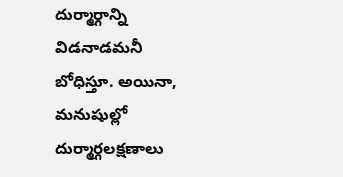దుర్మార్గాన్ని విడనాడమనీ బోధిస్తూ. అయినా, మనుషుల్లో దుర్మార్గలక్షణాలు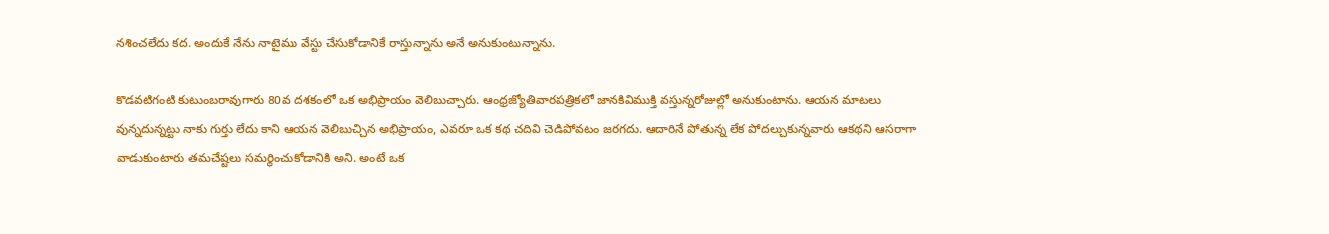నశించలేదు కద. అందుకే నేను నాటైము వేస్టు చేసుకోడానికే రాస్తున్నాను అనే అనుకుంటున్నాను.

కొడవటిగంటి కుటుంబరావుగారు 80వ దశకంలో ఒక అభిప్రాయం వెలిబుచ్చారు. ఆంధ్రజ్యోతివారపత్రికలో జానకివిముక్తి వస్తున్నరోజుల్లో అనుకుంటాను. ఆయన మాటలు వున్నదున్నట్టు నాకు గుర్తు లేదు కాని ఆయన వెలిబుచ్చిన అభిప్రాయం, ఎవరూ ఒక కథ చదివి చెడిపోవటం జరగదు. ఆదారినే పోతున్న లేక పోదల్చుకున్నవారు ఆకథని ఆసరాగా వాడుకుంటారు తమచేష్టలు సమర్థించుకోడానికి అని. అంటే ఒక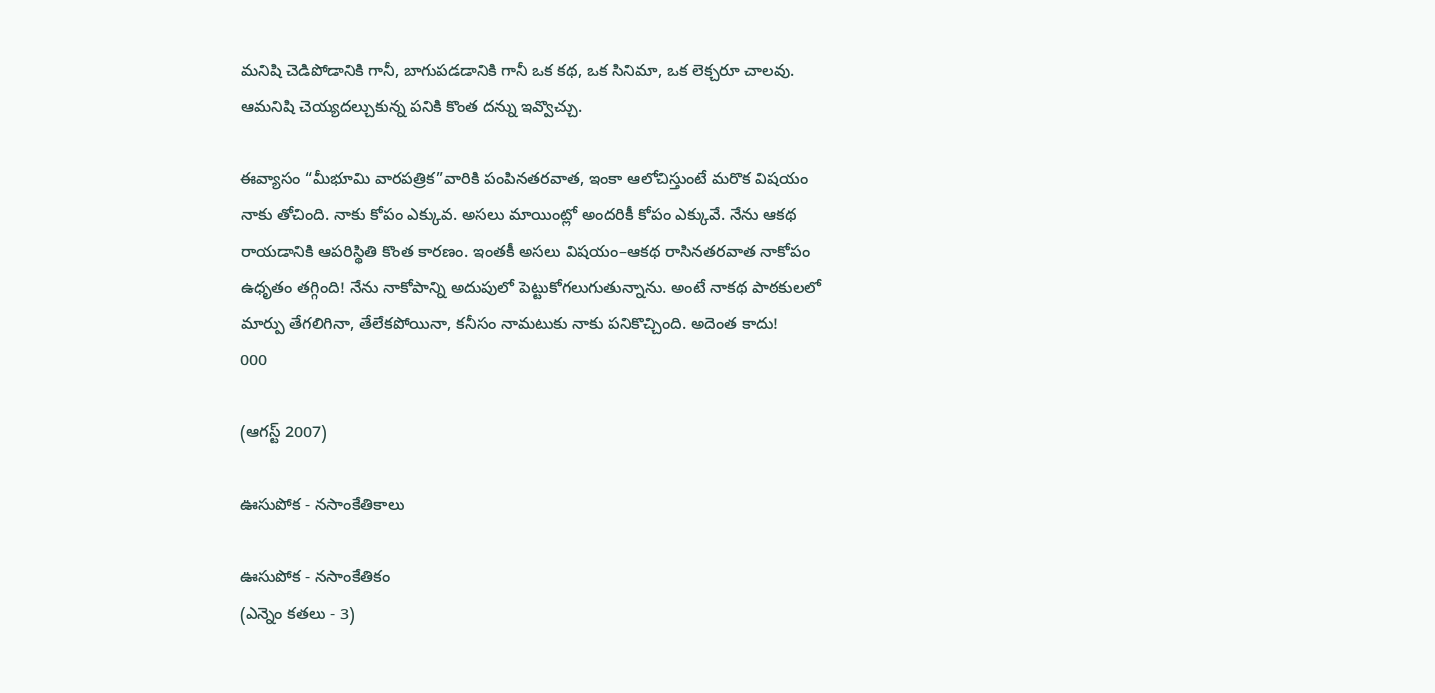మనిషి చెడిపోడానికి గానీ, బాగుపడడానికి గానీ ఒక కథ, ఒక సినిమా, ఒక లెక్చరూ చాలవు. ఆమనిషి చెయ్యదల్చుకున్న పనికి కొంత దన్ను ఇవ్వొచ్చు.

ఈవ్యాసం “మీభూమి వారపత్రిక”వారికి పంపినతరవాత, ఇంకా ఆలోచిస్తుంటే మరొక విషయం నాకు తోచింది. నాకు కోపం ఎక్కువ. అసలు మాయింట్లో అందరికీ కోపం ఎక్కువే. నేను ఆకథ రాయడానికి ఆపరిస్థితి కొంత కారణం. ఇంతకీ అసలు విషయం–ఆకథ రాసినతరవాత నాకోపం ఉధృతం తగ్గింది! నేను నాకోపాన్ని అదుపులో పెట్టుకోగలుగుతున్నాను. అంటే నాకథ పాఠకులలో మార్పు తేగలిగినా, తేలేకపోయినా, కనీసం నామటుకు నాకు పనికొచ్చింది. అదెంత కాదు!
000

(ఆగస్ట్ 2007)

ఊసుపోక - నసాంకేతికాలు

ఊసుపోక - నసాంకేతికం
(ఎన్నెం కతలు - 3)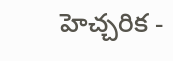హెచ్చరిక -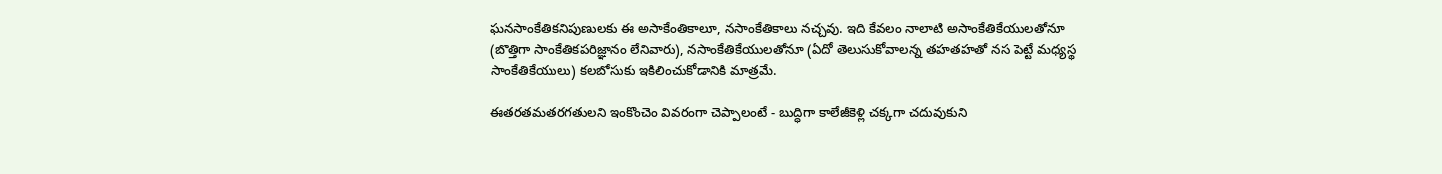ఘనసాంకేతికనిపుణులకు ఈ అసాకేంతికాలూ, నసాంకేతికాలు నచ్చవు. ఇది కేవలం నాలాటి అసాంకేతికేయులతోనూ (బొత్తిగా సాంకేతికపరిజ్ఞానం లేనివారు), నసాంకేతికేయులతోనూ (ఏదో తెలుసుకోవాలన్న తహతహతో నస పెట్టే మధ్యస్థ సాంకేతికేయులు) కలబోసుకు ఇకిలించుకోడానికి మాత్రమే.

ఈతరతమతరగతులని ఇంకొంచెం వివరంగా చెప్పాలంటే - బుద్ధిగా కాలేజీకెళ్లి చక్కగా చదువుకుని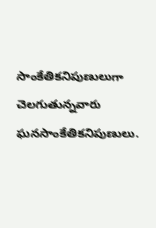సాంకేతికనిపుణులుగా చెలగుతున్నవారు ఘనసాంకేతికనిపుణులు.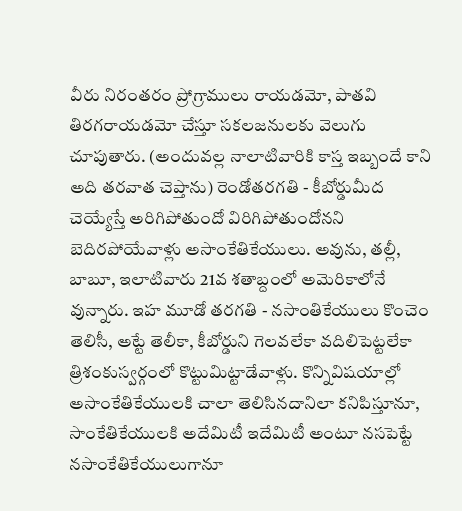వీరు నిరంతరం ప్రోగ్రాములు రాయడమో, పాతవి తిరగరాయడమో చేస్తూ సకలజనులకు వెలుగు చూపుతారు. (అందువల్ల నాలాటివారికి కాస్త ఇబ్బందే కాని అది తరవాత చెప్తాను) రెండోతరగతి - కీబోర్డుమీద చెయ్యేస్తే అరిగిపోతుందో విరిగిపోతుందోనని బెదిరపోయేవాళ్లు అసాంకేతికేయులు. అవును, తల్లీ, బాబూ, ఇలాటివారు 21వ శతాబ్దంలో అమెరికాలోనే వున్నారు. ఇహ మూడో తరగతి - నసాంతికేయులు కొంచెం తెలిసీ, అట్టే తెలీకా, కీబోర్డుని గెలవలేకా వదిలిపెట్టలేకా త్రిశంకుస్వర్గంలో కొట్టుమిట్టాడేవాళ్లు. కొన్నివిషయాల్లో అసాంకేతికేయులకి చాలా తెలిసినదానిలా కనిపిస్తూనూ, సాంకేతికేయులకి అదేమిటీ ఇదేమిటీ అంటూ నసపెట్టే నసాంకేతికేయులుగానూ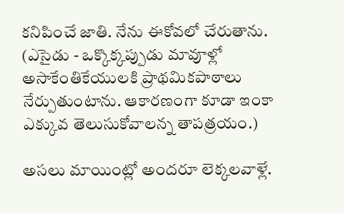కనిపించే జాతి. నేను ఈకోవలో చేరుతాను. (ఎసైడు - ఒక్కొక్కప్పుడు మావూళ్లో అసాకేంతికేయులకి ప్రాథమికపాఠాలు నేర్పుతుంటాను. ఆకారణంగా కూడా ఇంకా ఎక్కువ తెలుసుకోవాలన్న తాపత్రయం.)

అసలు మాయింట్లో అందరూ లెక్కలవాళ్లే.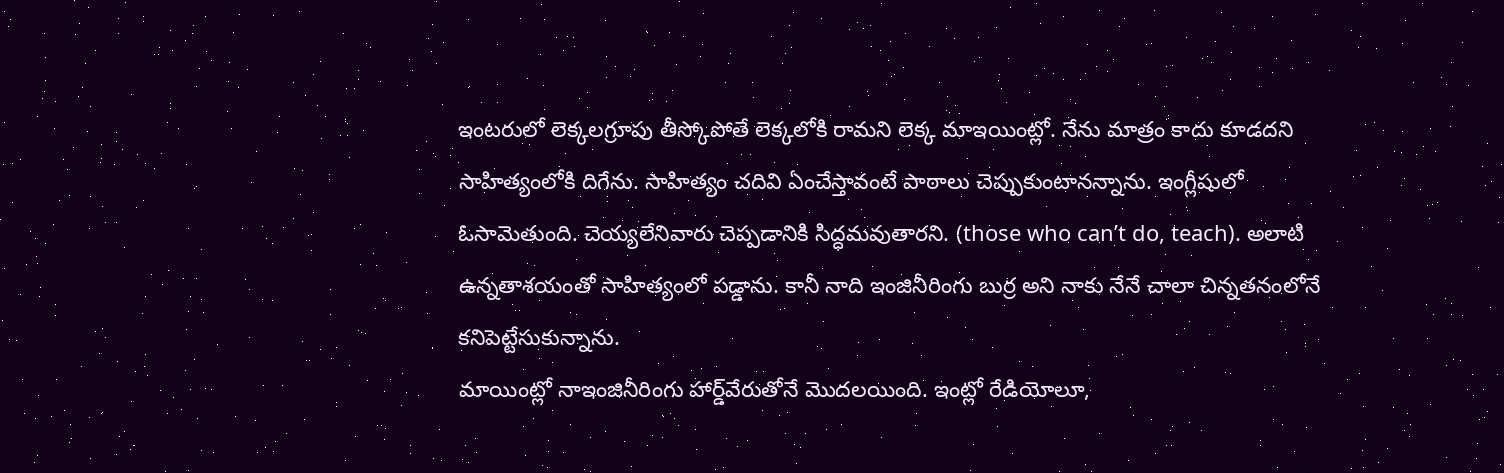ఇంటరులో లెక్కలగ్రూపు తీస్కోపోతే లెక్కలోకి రామని లెక్క మాఇయింట్లో. నేను మాత్రం కాదు కూడదని సాహిత్యంలోకి దిగేను. సాహిత్యం చదివి ఏంచేస్తావంటే పాఠాలు చెప్పుకుంటానన్నాను. ఇంగ్లీషులో ఓసామెతుంది. చెయ్యలేనివారు చెప్పడానికి సిద్ధమవుతారని. (those who can’t do, teach). అలాటి ఉన్నతాశయంతో సాహిత్యంలో పడ్డాను. కానీ నాది ఇంజినీరింగు బుర్ర అని నాకు నేనే చాలా చిన్నతనంలోనే కనిపెట్టేసుకున్నాను.
మాయింట్లో నాఇంజినీరింగు హార్డ్‌వేరుతోనే మొదలయింది. ఇంట్లో రేడియోలూ,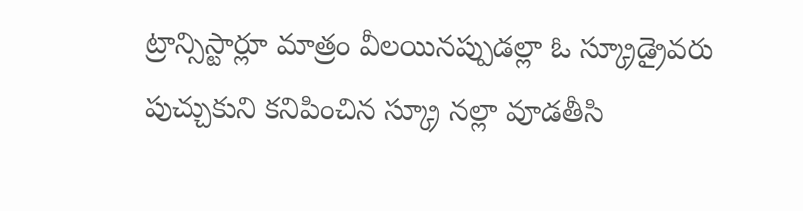ట్రాన్సిస్టార్లూ మాత్రం వీలయినప్పుడల్లా ఓ స్క్రూడ్రైవరు పుచ్చుకుని కనిపించిన స్క్రూ నల్లా వూడతీసి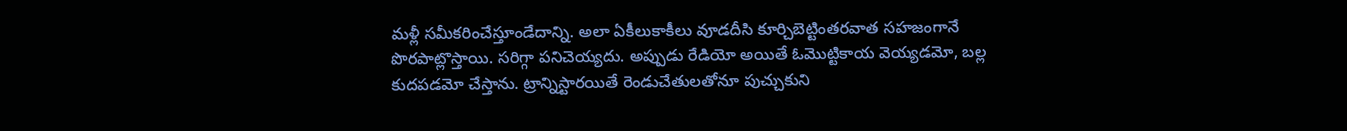మళ్లీ సమీకరించేస్తూండేదాన్ని. అలా ఏకీలుకాకీలు వూడదీసి కూర్చిబెట్టింతరవాత సహజంగానే పొరపాట్లొస్తాయి. సరిగ్గా పనిచెయ్యదు. అప్పుడు రేడియో అయితే ఓమొట్టికాయ వెయ్యడమో, బల్ల కుదపడమో చేస్తాను. ట్రాన్నిస్టారయితే రెండుచేతులతోనూ పుచ్చుకుని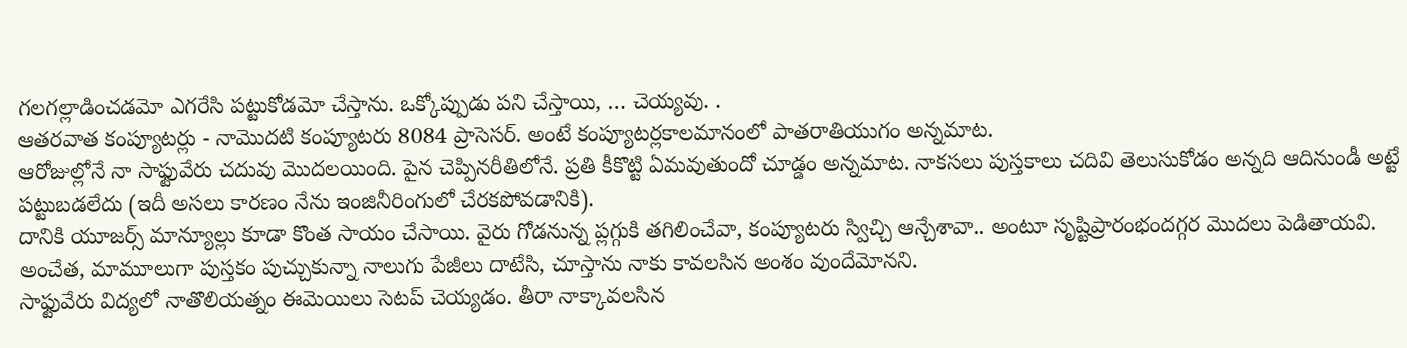గలగల్లాడించడమో ఎగరేసి పట్టుకోడమో చేస్తాను. ఒక్కోప్పుడు పని చేస్తాయి, … చెయ్యవు. .
ఆతరవాత కంప్యూటర్లు - నామొదటి కంప్యూటరు 8084 ప్రాసెసర్. అంటే కంప్యూటర్లకాలమానంలో పాతరాతియుగం అన్నమాట.
ఆరోజుల్లోనే నా సాఫ్టువేరు చదువు మొదలయింది. పైన చెప్పినరీతిలోనే. ప్రతి కీకొట్టి ఏమవుతుందో చూడ్డం అన్నమాట. నాకసలు పుస్తకాలు చదివి తెలుసుకోడం అన్నది ఆదినుండీ అట్టే పట్టుబడలేదు (ఇదీ అసలు కారణం నేను ఇంజినీరింగులో చేరకపోవడానికి).
దానికి యూజర్స్ మాన్యూల్లు కూడా కొంత సాయం చేసాయి. వైరు గోడనున్న ప్లగ్గుకి తగిలించేవా, కంప్యూటరు స్విచ్చి ఆన్చేశావా.. అంటూ సృష్టిప్రారంభందగ్గర మొదలు పెడితాయవి. అంచేత, మామూలుగా పుస్తకం పుచ్చుకున్నా నాలుగు పేజీలు దాటేసి, చూస్తాను నాకు కావలసిన అంశం వుందేమోనని.
సాఫ్టువేరు విద్యలో నాతొలియత్నం ఈమెయిలు సెటప్ చెయ్యడం. తీరా నాక్కావలసిన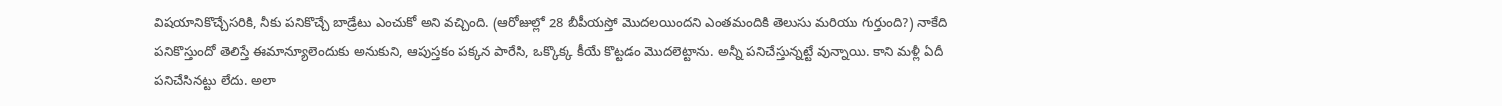విషయానికొచ్చేసరికి, నీకు పనికొచ్చే బాడ్రేటు ఎంచుకో అని వచ్చింది. (ఆరోజుల్లో 28 బీపీయస్తో మొదలయిందని ఎంతమందికి తెలుసు మరియు గుర్తుంది?) నాకేది పనికొస్తుందో తెలిస్తే ఈమాన్యూలెందుకు అనుకుని, ఆపుస్తకం పక్కన పారేసి, ఒక్కొక్క కీయే కొట్టడం మొదలెట్టాను. అన్నీ పనిచేస్తున్నట్టే వున్నాయి. కాని మళ్లీ ఏదీ పనిచేసినట్టు లేదు. అలా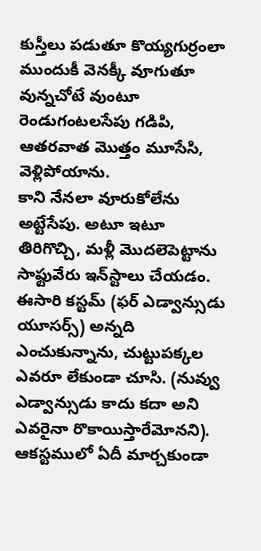కుస్తీలు పడుతూ కొయ్యగుర్రంలా ముందుకీ వెనక్కీ వూగుతూ వున్నచోటే వుంటూ రెండుగంటలసేపు గడిపి, ఆతరవాత మొత్తం మూసేసి, వెళ్లిపోయాను.
కాని నేనలా వూరుకోలేను అట్టేసేపు. అటూ ఇటూ తిరిగొచ్చి, మళ్లీ మొదలెపెట్టాను సాఫ్టువేరు ఇన్‌స్టాలు చేయడం. ఈసారి కస్టమ్ (ఫర్ ఎడ్వాన్సుడు యూసర్స్) అన్నది ఎంచుకున్నాను, చుట్టుపక్కల ఎవరూ లేకుండా చూసి. (నువ్వు ఎడ్వాన్సుడు కాదు కదా అని ఎవరైనా రొకాయిస్తారేమోనని). ఆకస్టములో ఏదీ మార్చకుండా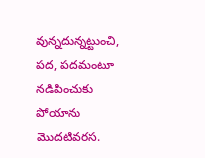వున్నదున్నట్టుంచి, పద, పదమంటూ నడిపించుకు పోయాను మొదటివరస.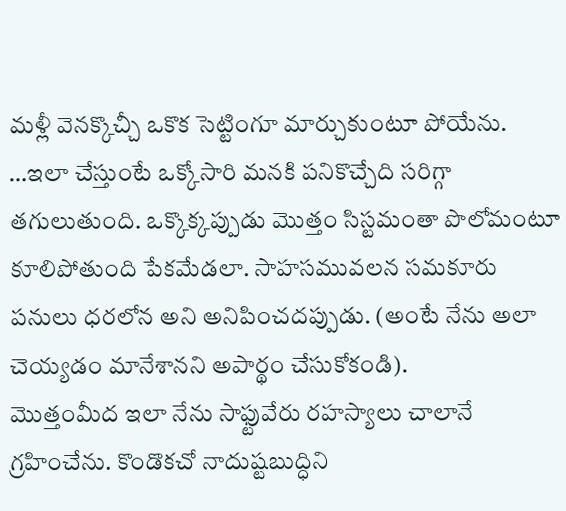మళ్లీ వెనక్కొచ్చీ ఒకొక సెట్టింగూ మార్చుకుంటూ పోయేను. …ఇలా చేస్తుంటే ఒక్కోసారి మనకి పనికొచ్చేది సరిగ్గా తగులుతుంది. ఒక్కొక్కప్పుడు మొత్తం సిస్టమంతా పొలోమంటూ కూలిపోతుంది పేకమేడలా. సాహసమువలన సమకూరు పనులు ధరలోన అని అనిపించదప్పుడు. (అంటే నేను అలా చెయ్యడం మానేశానని అపార్థం చేసుకోకండి).
మొత్తంమీద ఇలా నేను సాఫ్టువేరు రహస్యాలు చాలానే గ్రహించేను. కొండొకచో నాదుష్టబుద్ధిని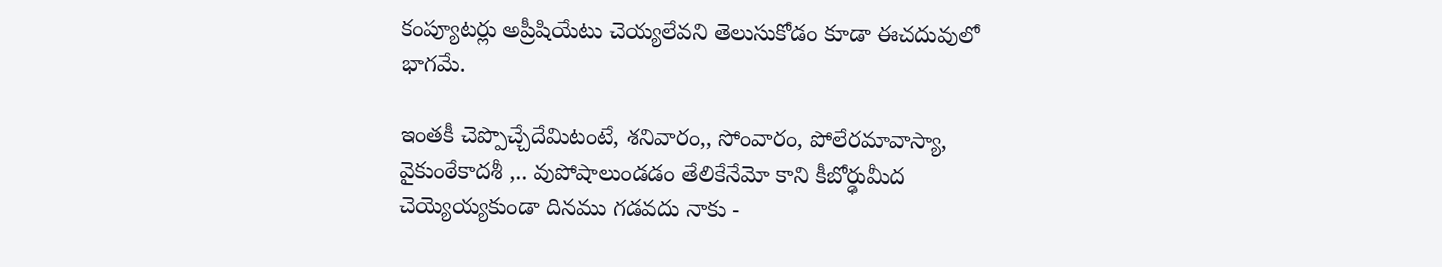కంప్యూటర్లు అప్రీషియేటు చెయ్యలేవని తెలుసుకోడం కూడా ఈచదువులో భాగమే.

ఇంతకీ చెప్పొచ్చేదేమిటంటే, శనివారం,, సోంవారం, పోలేరమావాస్యా, వైకుంఠేకాదశీ ,.. వుపోషాలుండడం తేలికేనేమో కాని కీబోర్ఢుమీద చెయ్యెయ్యకుండా దినము గడవదు నాకు -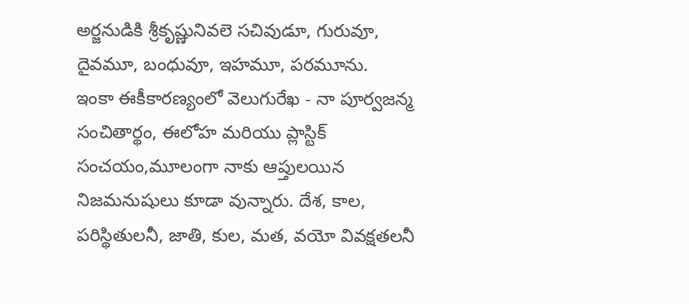అర్జనుడికి శ్రీకృష్ణునివలె సచివుడూ, గురువూ, దైవమూ, బంధువూ, ఇహమూ, పరమూను.
ఇంకా ఈకీకారణ్యంలో వెలుగురేఖ - నా పూర్వజన్మ సంచితార్థం, ఈలోహ మరియు ప్లాస్టిక్ సంచయం,మూలంగా నాకు ఆప్తులయిన నిజమనుషులు కూడా వున్నారు. దేశ, కాల, పరిస్థితులనీ, జాతి, కుల, మత, వయో వివక్షతలనీ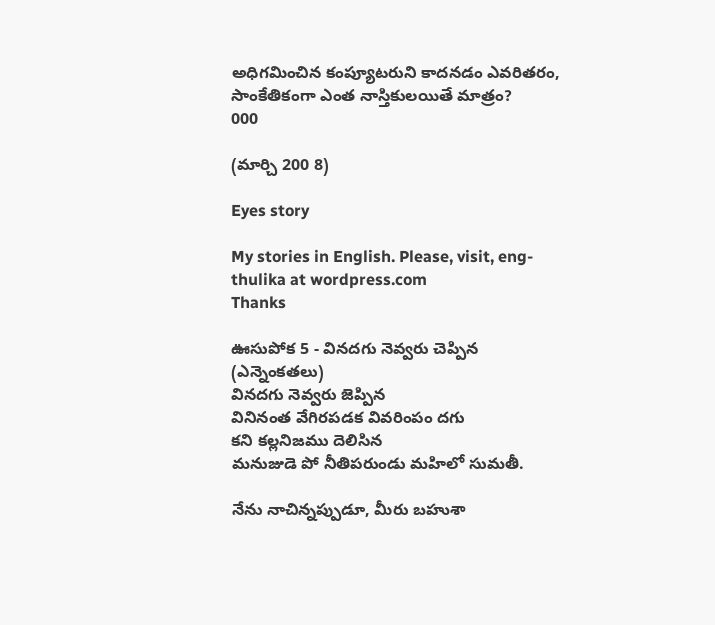అధిగమించిన కంప్యూటరుని కాదనడం ఎవరితరం, సాంకేతికంగా ఎంత నాస్తికులయితే మాత్రం?
000

(మార్చి 200 8)

Eyes story

My stories in English. Please, visit, eng-thulika at wordpress.com
Thanks

ఊసుపోక 5 - వినదగు నెవ్వరు చెప్పిన
(ఎన్నెంకతలు)
వినదగు నెవ్వరు జెప్పిన
వినినంత వేగిరపడక వివరింపం దగు
కని కల్లనిజము దెలిసిన
మనుజుడె పో నీతిపరుండు మహిలో సుమతీ.

నేను నాచిన్నప్పుడూ, మీరు బహుశా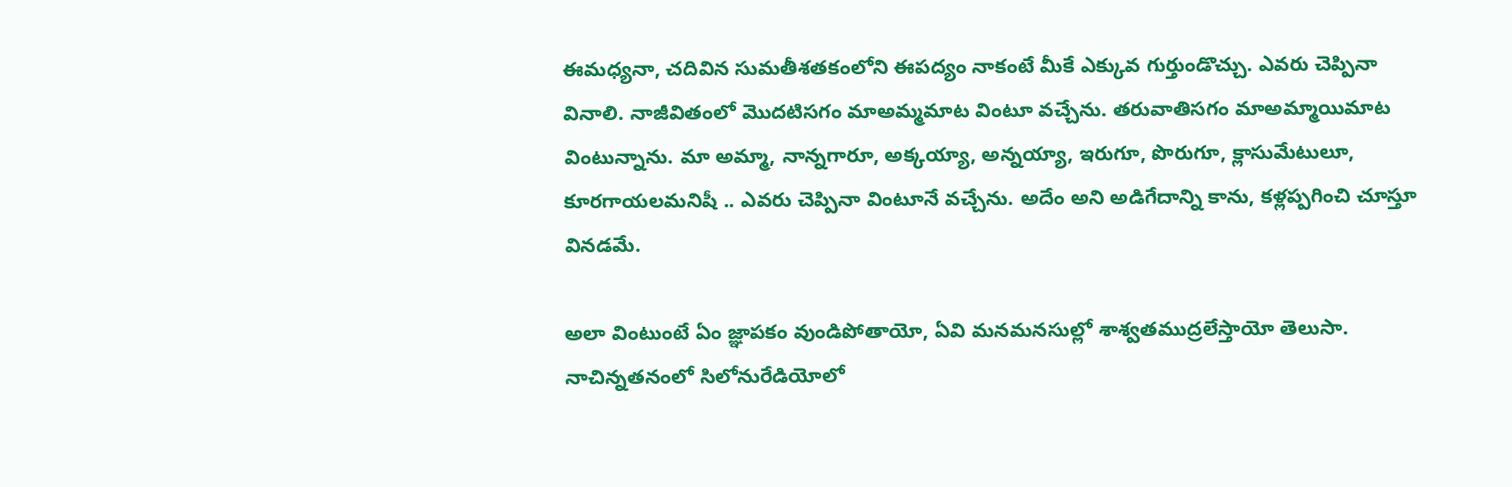ఈమధ్యనా, చదివిన సుమతీశతకంలోని ఈపద్యం నాకంటే మీకే ఎక్కువ గుర్తుండొచ్చు. ఎవరు చెప్పినా వినాలి. నాజీవితంలో మొదటిసగం మాఅమ్మమాట వింటూ వచ్చేను. తరువాతిసగం మాఅమ్మాయిమాట వింటున్నాను. మా అమ్మా, నాన్నగారూ, అక్కయ్యా, అన్నయ్యా, ఇరుగూ, పొరుగూ, క్లాసుమేటులూ, కూరగాయలమనిషీ .. ఎవరు చెప్పినా వింటూనే వచ్చేను. అదేం అని అడిగేదాన్ని కాను, కళ్లప్పగించి చూస్తూ వినడమే.

అలా వింటుంటే ఏం జ్ఞాపకం వుండిపోతాయో, ఏవి మనమనసుల్లో శాశ్వతముద్రలేస్తాయో తెలుసా. నాచిన్నతనంలో సిలోనురేడియోలో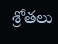శ్రోతలు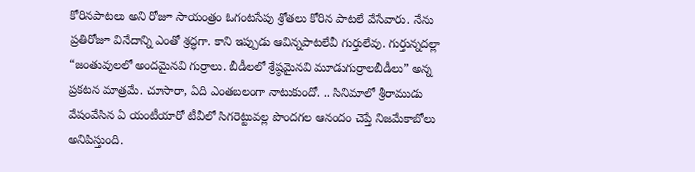కోరినపాటలు అని రోజూ సాయంత్రం ఓగంటసేపు శ్రోతలు కోరిన పాటలే వేసేవారు. నేను ప్రతిరోజూ వినేదాన్ని ఎంతో శ్రద్ధగా. కాని ఇప్పుడు ఆవిన్నపాటలేవీ గుర్తులేవు. గుర్తున్నదల్లా “జంతువులలో అందమైనవి గుర్రాలు. బీడీలలో శ్రేష్ఠమైనవి మూడుగుర్రాలబీడీలు” అన్న ప్రకటన మాత్రమే. చూసారా, ఏది ఎంతబలంగా నాటుకుందో. .. సినిమాలో శ్రీరాముడు వేషంవేసిన ఏ యంటీయారో టీవీలో సిగరెట్టువల్ల పొందగల ఆనందం చెప్తే నిజమేకాబోలు అనిపిస్తుంది.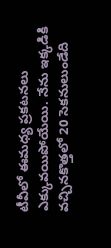టీవీలో ఈమధ్య ప్రకటనలు ఎక్కువయిపోయేయి. నేను ఇక్కడికి వచ్చినకొత్తలో 20 సెకనులుండేది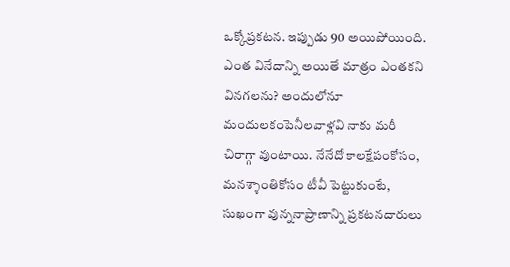ఒక్కోప్రకటన. ఇప్పుడు 90 అయిపోయింది. ఎంత వినేదాన్ని అయితే మాత్రం ఎంతకని వినగలను? అందులోనూ మందులకంపెనీలవాళ్లవి నాకు మరీ చిరాగ్గా వుంటాయి. నేనేదో కాలక్షేపంకోసం, మనశ్శాంతికోసం టీవీ పెట్టుకుంటే, సుఖంగా వున్ననాప్రాణాన్ని ప్రకటనదారులు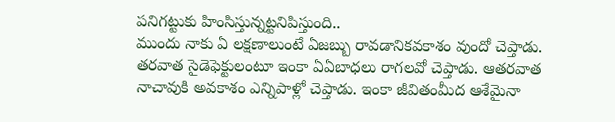పనిగట్టుకు హింసిస్తున్నట్టనిపిస్తుంది..
ముందు నాకు ఏ లక్షణాలుంటే ఏజబ్బు రావడానికవకాశం వుందో చెప్తాడు. తరవాత సైడెఫెక్టులంటూ ఇంకా ఏఏబాధలు రాగలవో చెప్తాడు. ఆతరవాత నాచావుకి అవకాశం ఎన్నిపాళ్లో చెప్తాడు. ఇంకా జీవితంమీద ఆశేమైనా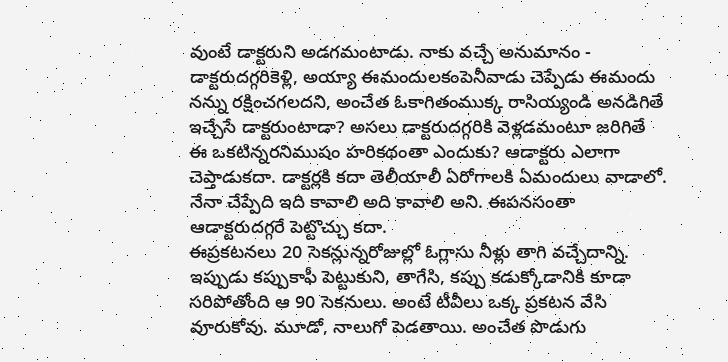వుంటే డాక్టరుని అడగమంటాడు. నాకు వచ్చే అనుమానం - డాక్టరుదగ్గరికెళ్లి, అయ్యా ఈమందులకంపెనీవాడు చెప్పేడు ఈమందు నన్ను రక్షించగలదని, అంచేత ఓకాగితంముక్క రాసియ్యండి అనడిగితే ఇచ్చేసే డాక్టరుంటాడా? అసలు డాక్టరుదగ్గరికి వెళ్లడమంటూ జరిగితే ఈ ఒకటిన్నరనిముషం హరికథంతా ఎందుకు? ఆడాక్టరు ఎలాగా చెప్తాడుకదా. డాక్టర్లకి కదా తెలీయాలీ ఏరోగాలకి ఏమందులు వాడాలో. నేనా చేప్పేది ఇది కావాలి అది కావాలి అని. ఈపనసంతా ఆడాక్టరుదగ్గరే పెట్టొచ్చు కదా.
ఈప్రకటనలు 20 సెకన్లున్నరోజుల్లో ఓగ్లాసు నీళ్లు తాగి వచ్చేదాన్ని. ఇప్పుడు కప్పుకాఫీ పెట్టుకుని, తాగేసి, కప్పు కడుక్కోడానికి కూడా సరిపోతోంది ఆ 90 సెకనులు. అంటే టీవీలు ఒక్క ప్రకటన వేసి వూరుకోవు. మూడో, నాలుగో పెడతాయి. అంచేత పొడుగు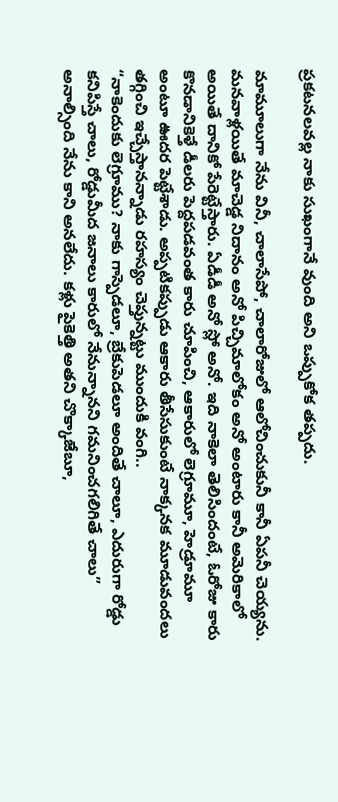ప్రకటనలవల్ల నాకు సుఖంగానే వుంది అని ఒప్పుకోక తప్పదు.

మామూలుగా నేను వినీ, చాలాసేపో, చాలారోజులో ఆలోచించుకునీ కానీ ఏపనీ చెయ్యను. మనవాళ్లయితే మాచెడ్డ నిదానం అనో పిచ్చిమాలోకం అనో అంటారు కానీ అమెరికాలో అయితే దానికో పేరెట్టేస్తారు. ఏడీడీ అనో స్లో అనో. ఇది నాకెలా తెలిసిందంటే, ఓరోజు కారు కొనడానికెళ్తే డీలరు పెద్దపడవంత కారు చూపించి, ఆకారులో లెగ్రూమూ, హెడ్రూమూ అంటూ ఊదర పెట్టేశాడు. అప్పటికప్పుడు ఆకారు తీసేసుకుంటే నాక్కనక మూడువందలు తగ్గించి ఇచ్చేస్తానన్నాడు రహస్యం చెప్తున్నట్టు ముందుకి వంగి..
“నాకెందుకు లెగ్రూము? నాకు గాస్పెడలూ, బ్రేకుపెడలూ అందితే చాలూ, ఎదురుగా రోడ్డు కనిపిస్తే చాలు, రోడ్డుమీద జనాలు కారులో నేనున్నానని గమనించగలిగితే చాలు” అనాల్సింది నేను కాని అనలేదు. కళ్లు పైకెత్తి అతని చొక్కాజేబూ,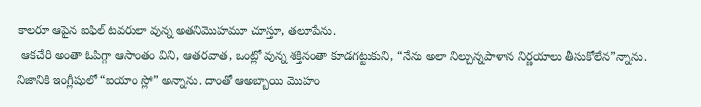కాలరూ ఆపైన ఐఫిల్ టవరులా వున్న అతనిమొహమూ చూస్తూ, తలూపేను.
 ఆకచేరి అంతా ఓపిగ్గా ఆసాంతం విని, ఆతరవాత, ఒంట్లో వున్న శక్తినంతా కూడగట్టుకుని, “నేను అలా నిల్చున్నపాళాన నిర్ణయాలు తీసుకోలేన”న్నాను. నిజానికి ఇంగ్లీషులో “ఐయాం స్లో” అన్నాను. దాంతో ఆఅబ్బాయి మొహం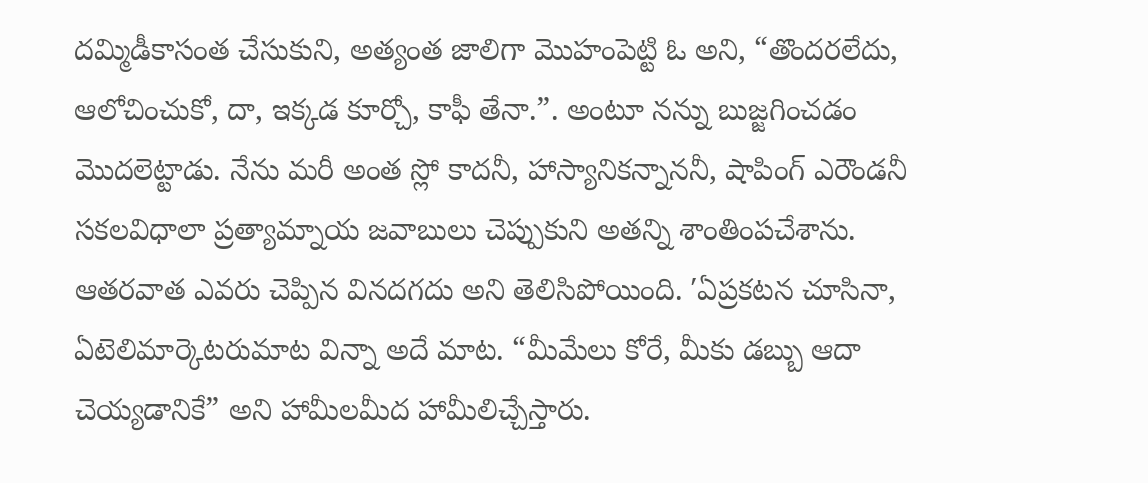దమ్మిడీకాసంత చేసుకుని, అత్యంత జాలిగా మొహంపెట్టి ఓ అని, “తొందరలేదు, ఆలోచించుకో, దా, ఇక్కడ కూర్చో, కాఫీ తేనా.”. అంటూ నన్ను బుజ్జగించడం మొదలెట్టాడు. నేను మరీ అంత స్లో కాదనీ, హాస్యానికన్నాననీ, షాపింగ్ ఎరౌండనీ సకలవిధాలా ప్రత్యామ్నాయ జవాబులు చెప్పుకుని అతన్ని శాంతింపచేశాను.
ఆతరవాత ఎవరు చెప్పిన వినదగదు అని తెలిసిపోయింది. ′ఏప్రకటన చూసినా, ఏటెలిమార్కెటరుమాట విన్నా అదే మాట. “మీమేలు కోరే, మీకు డబ్బు ఆదా చెయ్యడానికే” అని హామీలమీద హామీలిచ్చేస్తారు.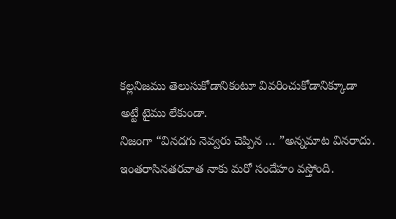కల్లనిజము తెలుసుకోడానికంటూ వివరించుకోడానిక్కూడా అట్టే టైము లేకుండా.
నిజంగా “వినదగు నెవ్వరు చెప్పిన … ”అన్నమాట వినరాదు.
ఇంతరాసినతరవాత నాకు మరో సందేహం వస్తోంది.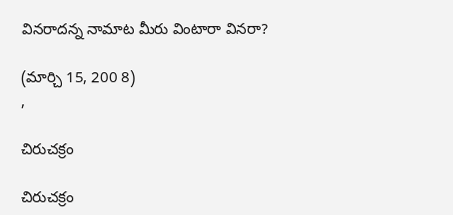వినరాదన్న నామాట మీరు వింటారా వినరా?

(మార్చి 15, 200 8)
,

చిరుచక్రం

చిరుచక్రం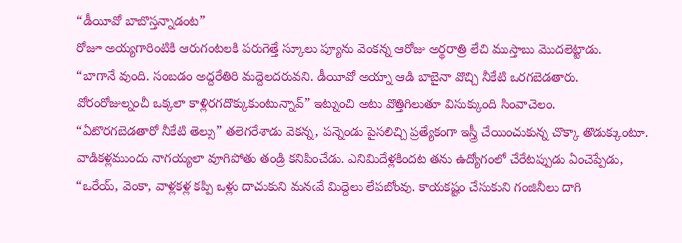“డీయీవో బాబొస్తన్నాడంట”
రోజూ అయ్యగారింటికి ఆరుగంటలకి పరుగెత్తే స్కూలు ప్యూను వెంకన్న ఆరోజు అర్థరాత్రి లేచి ముస్తాబు మొదలెట్టాడు.
“బాగానే వుంది. సంబడం అద్దరేతిరి మద్దెలదరువని. డీయీవో అయ్నా ఆడి బాబైనా వొచ్చి నీకేటి ఒరగబెడతారు. వోరంరోజుల్నంచీ ఒక్కలా కాళ్లిరగదొక్కుకుంటున్నావ్” ఇట్నుంచి అటు వొత్తిగిలుతూ విసుక్కుంది సింవాచెలం.
“ఏటొరగబెడతారో నీకేటి తెల్సు” తలెగరేశాడు వెకన్న, పన్నెండు పైసలిచ్చి ప్రత్యేకంగా ఇస్త్రీ చేయించుకున్న చొక్కా తొడుక్కుంటూ.
వాడికళ్లముందు నాగయ్యలా వూగిపోతు తండ్రి కనిపించేడు. ఎనిమిదేళ్లకిందట తను ఉద్యోగంలో చేరేటప్పుడు ఏంచెప్పేడు, “ఒరేయ్, వెంకా, వాళ్లకళ్ల కప్పి ఒళ్లు దాచుకుని మనఁవే మిద్దెలు లేపబోంవు. కాయకష్టం చేసుకుని గంజినీలు దాగి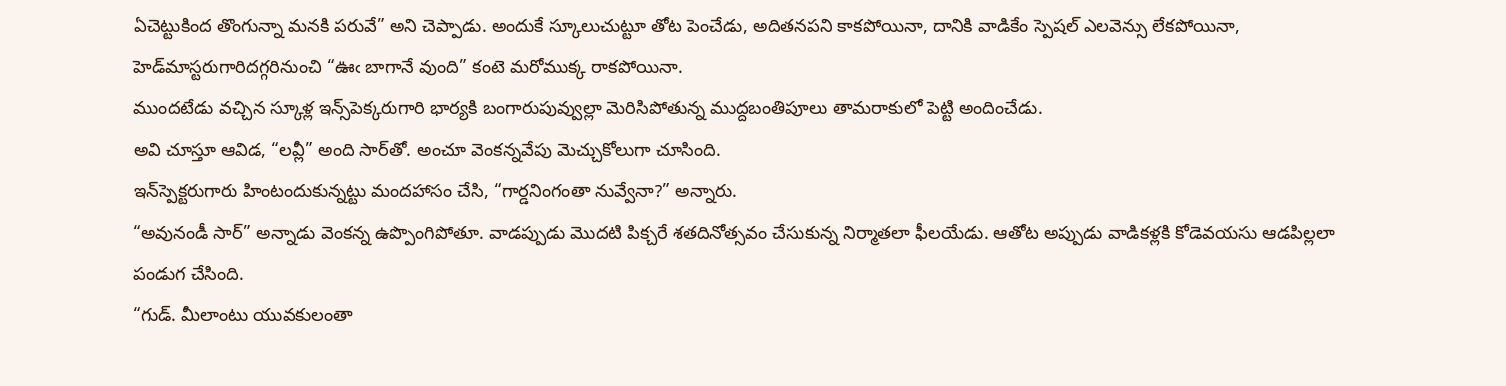ఏచెట్టుకింద తొంగున్నా మనకి పరువే” అని చెప్పాడు. అందుకే స్కూలుచుట్టూ తోట పెంచేడు, అదితనపని కాకపోయినా, దానికి వాడికేం స్పెషల్ ఎలవెన్సు లేకపోయినా, హెడ్‌మాస్టరుగారిదగ్గరినుంచి “ఊఁ బాగానే వుంది” కంటె మరోముక్క రాకపోయినా.
ముందటేడు వచ్చిన స్కూళ్ల ఇన్స్‌పెక్కరుగారి భార్యకి బంగారుపువ్వుల్లా మెరిసిపోతున్న ముద్దబంతిపూలు తామరాకులో పెట్టి అందించేడు.
అవి చూస్తూ ఆవిడ, “లవ్లీ” అంది సార్‌తో. అంచూ వెంకన్నవేపు మెచ్చుకోలుగా చూసింది.
ఇన్‌స్పెక్టరుగారు హింటందుకున్నట్టు మందహాసం చేసి, “గార్డనింగంతా నువ్వేనా?” అన్నారు.
“అవునండీ సార్” అన్నాడు వెంకన్న ఉప్పొంగిపోతూ. వాడప్పుడు మొదటి పిక్చరే శతదినోత్సవం చేసుకున్న నిర్మాతలా ఫీలయేడు. ఆతోట అప్పుడు వాడికళ్లకి కోడెవయసు ఆడపిల్లలా పండుగ చేసింది.
“గుడ్. మీలాంటు యువకులంతా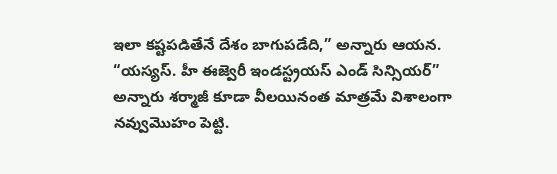ఇలా కష్టపడితేనే దేశం బాగుపడేది,” అన్నారు ఆయన.
“యస్యస్. హీ ఈజ్వెరీ ఇండస్ట్రయస్ ఎండ్ సిన్సియర్” అన్నారు శర్మాజీ కూడా వీలయినంత మాత్రమే విశాలంగా నవ్వుమొహం పెట్టి.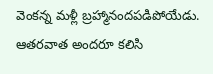వెంకన్న మళ్లీ బ్రహ్మానందపడిపోయేడు. ఆతరవాత అందరూ కలిసి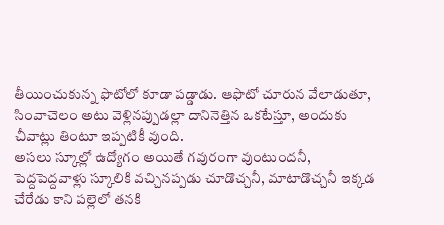తీయించుకున్న ఫొటోలో కూడా పడ్డాడు. ఆఫొటో చూరున వేలాడుతూ, సింవాచెలం అటు వెళ్లినప్పుడల్లా దానినెత్తిన ఒకటేస్తూ, అందుకు చీవాట్లు తింటూ ఇప్పటికీ వుంది.
అసలు స్కూల్లో ఉద్యోగం అయితే గవురంగా వుంటుందనీ, పెద్దపెద్దవాళ్లు స్కూలికి వచ్చినప్పడు చూడొచ్చనీ, మాటాడొచ్చనీ ఇక్కడ చేరేడు కాని పల్లెలో తనకి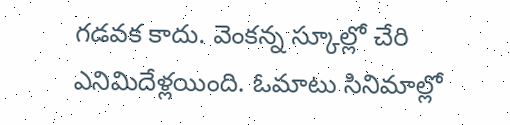గడవక కాదు. వెంకన్న స్కూల్లో చేరి ఎనిమిదేళ్లయింది. ఓమాటు సినిమాల్లో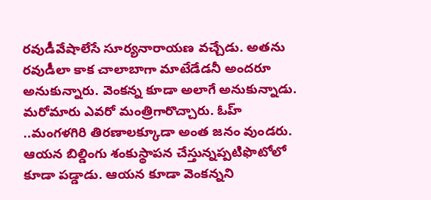రవుడీవేషాలేసే సూర్యనారాయణ వచ్చేడు. అతను రవుడీలా కాక చాలాబాగా మాటేడేడనీ అందరూ అనుకున్నారు. వెంకన్న కూడా అలాగే అనుకున్నాడు. మరోమారు ఎవరో మంత్రిగారొచ్చారు. ఓహ్ ..మంగళగిరి తిరణాలక్కూడా అంత జనం వుండరు.
ఆయన బిల్డింగు శంకుస్థాపన చేస్తున్నప్పటిఫొటోలో కూడా పడ్డాడు. ఆయన కూడా వెంకన్నని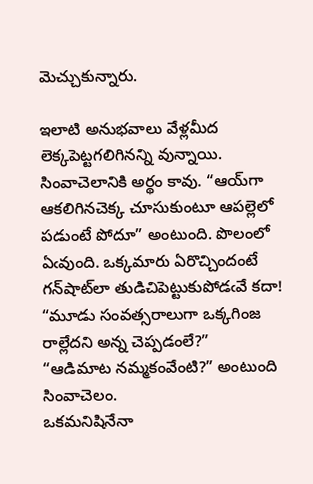మెచ్చుకున్నారు.

ఇలాటి అనుభవాలు వేళ్లమీద లెక్కపెట్టగలిగినన్ని వున్నాయి. సింవాచెలానికి అర్థం కావు. “ఆయ్‌గా ఆకలిగినచెక్క చూసుకుంటూ ఆపల్లెలో పడుంటే పోదూ” అంటుంది. పొలంలో ఏఁవుంది. ఒక్కమారు ఏరొచ్చిందంటే గన్‌షాట్‌లా తుడిచిపెట్టుకుపోడఁవే కదా!
“మూడు సంవత్సరాలుగా ఒక్కగింజ రాల్లేదని అన్న చెప్పడంలే?”
“ఆడిమాట నమ్మకంవేంటి?” అంటుంది సింవాచెలం.
ఒకమనిషినేనా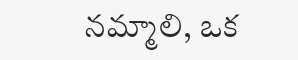నమ్మాలి, ఒక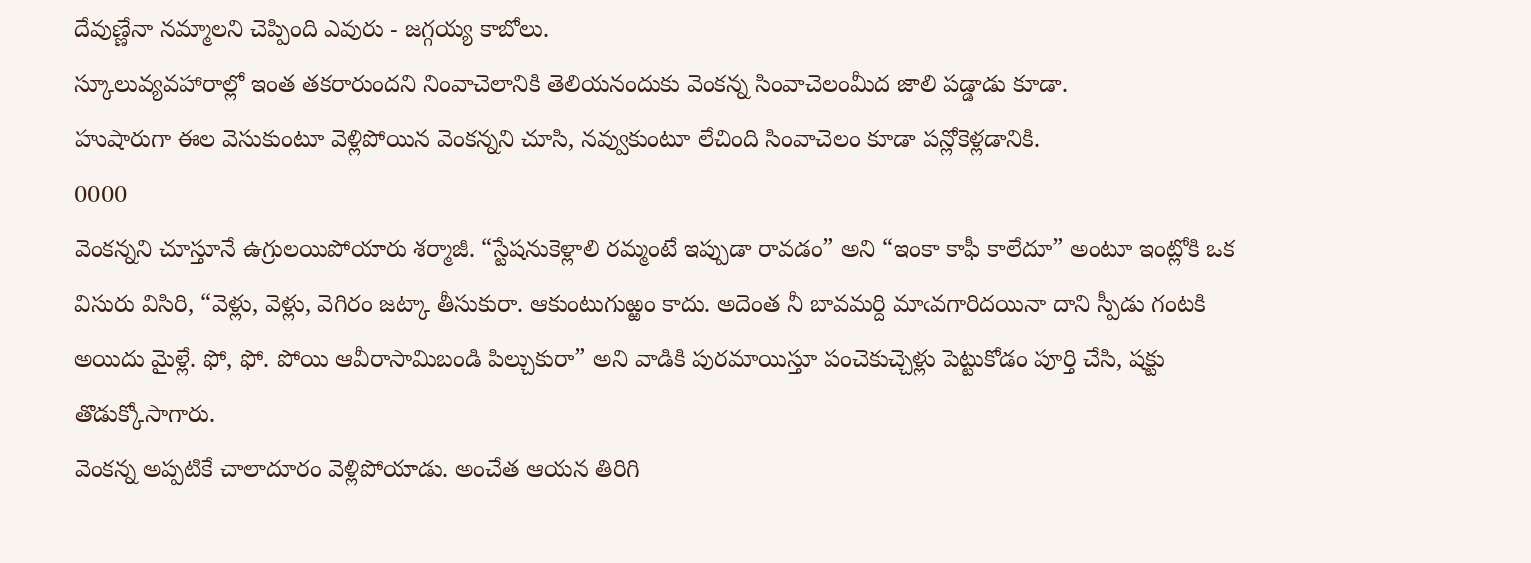దేవుణ్ణేనా నమ్మాలని చెప్పింది ఎవురు - జగ్గయ్య కాబోలు.
స్కూలువ్యవహారాల్లో ఇంత తకరారుందని నింవాచెలానికి తెలియనందుకు వెంకన్న సింవాచెలంమీద జాలి పడ్డాడు కూడా.
హుషారుగా ఈల వెసుకుంటూ వెళ్లిపోయిన వెంకన్నని చూసి, నవ్వుకుంటూ లేచింది సింవాచెలం కూడా పన్లోకెళ్లడానికి.
0000
వెంకన్నని చూస్తూనే ఉగ్రులయిపోయారు శర్మాజీ. “స్టేషనుకెళ్లాలి రమ్మంటే ఇప్పుడా రావడం” అని “ఇంకా కాఫీ కాలేదూ” అంటూ ఇంట్లోకి ఒక విసురు విసిరి, “వెళ్లు, వెళ్లు, వెగిరం జట్కా తీసుకురా. ఆకుంటుగుఱ్ఱం కాదు. అదెంత నీ బావమర్ది మాఁవగారిదయినా దాని స్పీడు గంటకి అయిదు మైళ్లే. ఫో, ఫో. పోయి ఆవీరాసామిబండి పిల్చుకురా” అని వాడికి పురమాయిస్తూ పంచెకుచ్చెళ్లు పెట్టుకోడం పూర్తి చేసి, షక్టు తొడుక్కోసాగారు.
వెంకన్న అప్పటికే చాలాదూరం వెళ్లిపోయాడు. అంచేత ఆయన తిరిగి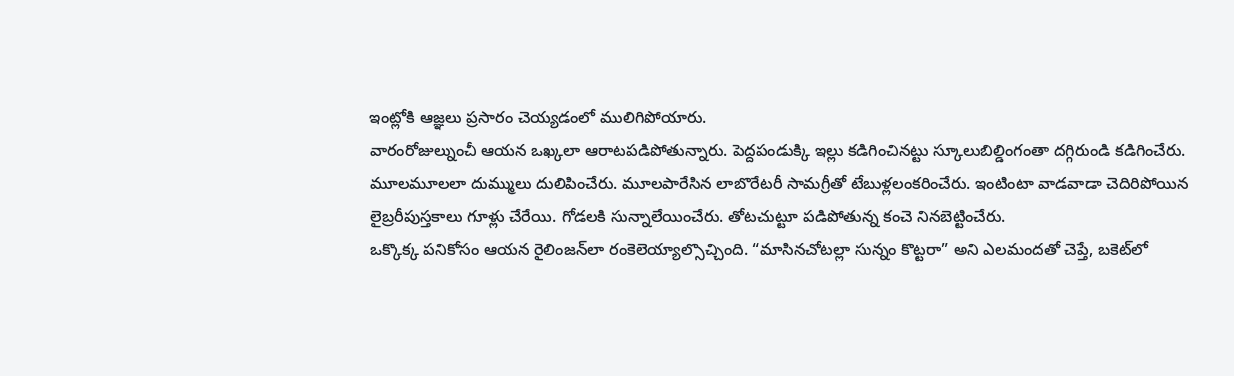ఇంట్లోకి ఆజ్ఞలు ప్రసారం చెయ్యడంలో ములిగిపోయారు.
వారంరోజుల్నుంచీ ఆయన ఒఖ్కలా ఆరాటపడిపోతున్నారు. పెద్దపండుక్కి ఇల్లు కడిగించినట్టు స్కూలుబిల్డింగంతా దగ్గిరుండి కడిగించేరు. మూలమూలలా దుమ్ములు దులిపించేరు. మూలపారేసిన లాబొరేటరీ సామగ్రీతో టేబుళ్లలంకరించేరు. ఇంటింటా వాడవాడా చెదిరిపోయిన లైబ్రరీపుస్తకాలు గూళ్లు చేరేయి. గోడలకి సున్నాలేయించేరు. తోటచుట్టూ పడిపోతున్న కంచె నినబెట్టించేరు.
ఒక్కొక్క పనికోసం ఆయన రైలింజన్‌లా రంకెలెయ్యాల్సొచ్చింది. “మాసినచోటల్లా సున్నం కొట్టరా” అని ఎలమందతో చెప్తే, బకెట్‌లో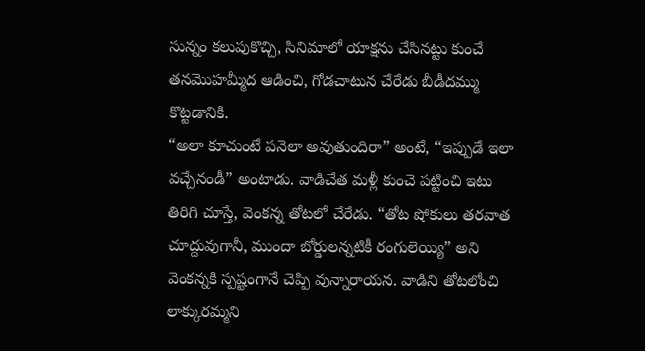సున్నం కలుపుకొచ్చి, సినిమాలో యాక్షను చేసినట్టు కుంచే తనమొహమ్మీద ఆడించి, గోడచాటున చేరేడు బీడీదమ్ము కొట్టడానికి.
“అలా కూచుంటే పనెలా అవుతుందిరా” అంటే, “ఇప్పుడే ఇలా వచ్చేనండీ” అంటాడు. వాడిచేత మళ్లీ కుంచె పట్టించి ఇటు తిరిగి చూస్తే, వెంకన్న తోటలో చేరేడు. “తోట షోకులు తరవాత చూద్దువుగానీ, ముందా బోర్డులన్నటికీ రంగులెయ్యి” అని వెంకన్నకి స్పష్టంగానే చెప్పి వున్నారాయన. వాడిని తోటలోంచి లాక్కురమ్మని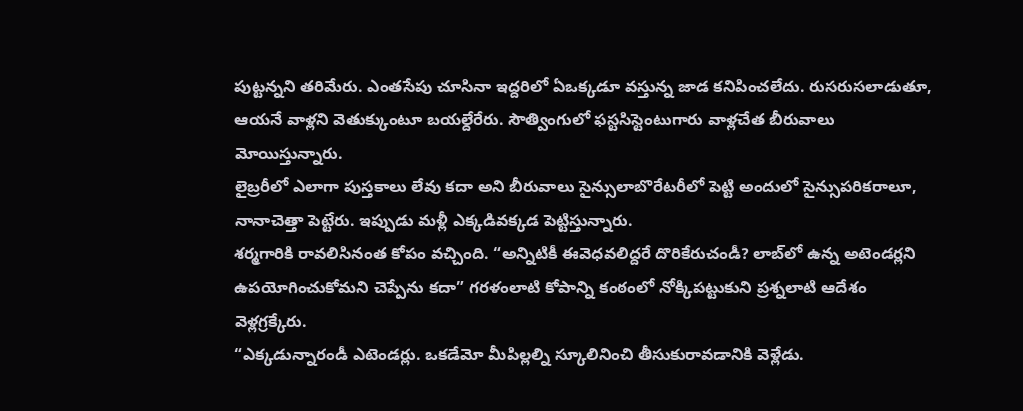పుట్టన్నని తరిమేరు. ఎంతసేపు చూసినా ఇద్దరిలో ఏఒక్కడూ వస్తున్న జాడ కనిపించలేదు. రుసరుసలాడుతూ, ఆయనే వాళ్లని వెతుక్కుంటూ బయల్దేరేరు. సౌత్వింగులో ఫస్టసిస్టెంటుగారు వాళ్లచేత బీరువాలు మోయిస్తున్నారు.
లైబ్రరీలో ఎలాగా పుస్తకాలు లేవు కదా అని బీరువాలు సైన్సులాబొరేటరీలో పెట్టి అందులో సైన్సుపరికరాలూ, నానాచెత్తా పెట్టేరు. ఇప్పుడు మళ్లీ ఎక్కడివక్కడ పెట్టిస్తున్నారు.
శర్మగారికి రావలిసినంత కోపం వచ్చింది. “అన్నిటికీ ఈవెధవలిద్దరే దొరికేరుచండీ? లాబ్‌లో ఉన్న అటెండర్లని ఉపయోగించుకోమని చెప్పేను కదా” గరళంలాటి కోపాన్ని కంఠంలో నోక్కిపట్టుకుని ప్రశ్నలాటి ఆదేశం వెళ్లగ్రక్కేరు.
“ఎక్కడున్నారండీ ఎటెండర్లు. ఒకడేమో మీపిల్లల్ని స్కూలినించి తీసుకురావడానికి వెళ్లేడు.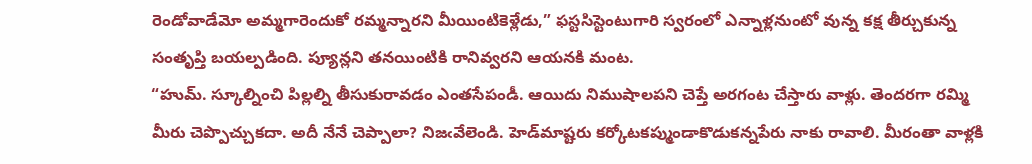రెండోవాడేమో అమ్మగారెందుకో రమ్మన్నారని మీయింటికెళ్లేడు,” ఫస్టసిస్టెంటుగారి స్వరంలో ఎన్నాళ్లనుంటో వున్న కక్ష తీర్చుకున్న సంతృప్తి బయల్పడింది. ప్యూన్లని తనయింటికి రానివ్వరని ఆయనకి మంట.
“హుమ్. స్కూల్నించి పిల్లల్ని తీసుకురావడం ఎంతసేపండీ. ఆయిదు నిముషాలపని చెప్తే అరగంట చేస్తారు వాళ్లు. తెందరగా రమ్మి మీరు చెప్పొచ్చుకదా. అదీ నేనే చెప్పాలా? నిజఁవేలెండి. హెడ్‌మాష్టరు కర్కోటకప్ముండాకొడుకన్నపేరు నాకు రావాలి. మీరంతా వాళ్లకి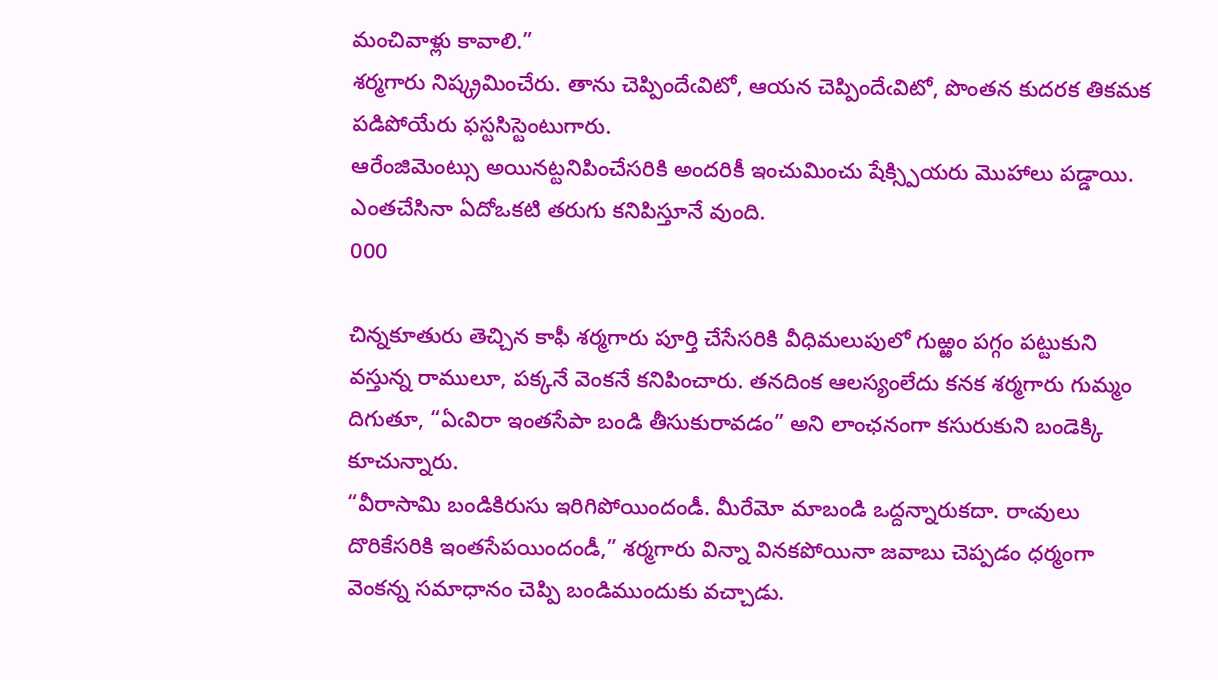మంచివాళ్లు కావాలి.”
శర్మగారు నిష్క్రమించేరు. తాను చెప్పిందేఁవిటో, ఆయన చెప్పిందేఁవిటో, పొంతన కుదరక తికమక పడిపోయేరు ఫస్టసిస్టెంటుగారు.
ఆరేంజిమెంట్సు అయినట్టనిపించేసరికి అందరికీ ఇంచుమించు షేక్స్పియరు మొహాలు పడ్డాయి. ఎంతచేసినా ఏదోఒకటి తరుగు కనిపిస్తూనే వుంది.
000

చిన్నకూతురు తెచ్చిన కాఫీ శర్మగారు పూర్తి చేసేసరికి వీధిమలుపులో గుఱ్ఱం పగ్గం పట్టుకుని వస్తున్న రాములూ, పక్కనే వెంకనే కనిపించారు. తనదింక ఆలస్యంలేదు కనక శర్మగారు గుమ్మం దిగుతూ, “ఏఁవిరా ఇంతసేపా బండి తీసుకురావడం” అని లాంఛనంగా కసురుకుని బండెక్కి కూచున్నారు.
“వీరాసామి బండికిరుసు ఇరిగిపోయిందండీ. మీరేమో మాబండి ఒద్దన్నారుకదా. రాఁవులు దొరికేసరికి ఇంతసేపయిందండీ,” శర్మగారు విన్నా వినకపోయినా జవాబు చెప్పడం ధర్మంగా వెంకన్న సమాధానం చెప్పి బండిముందుకు వచ్చాడు.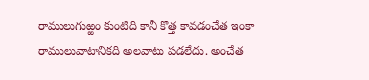రాములుగుఱ్ఱం కుంటిది కానీ కొత్త కావడంచేత ఇంకా రాములువాటానికది అలవాటు పడలేదు. అంచేత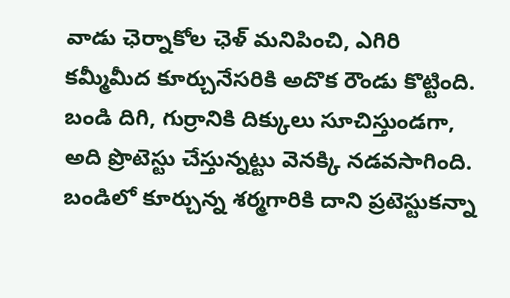వాడు ఛెర్నాకోల ఛెళ్ మనిపించి, ఎగిరి కమ్మీమీద కూర్చునేసరికి అదొక రౌండు కొట్టింది. బండి దిగి, గుర్రానికి దిక్కులు సూచిస్తుండగా, అది ప్రొటెస్టు చేస్తున్నట్టు వెనక్కి నడవసాగింది.
బండిలో కూర్చున్న శర్మగారికి దాని ప్రటెస్టుకన్నా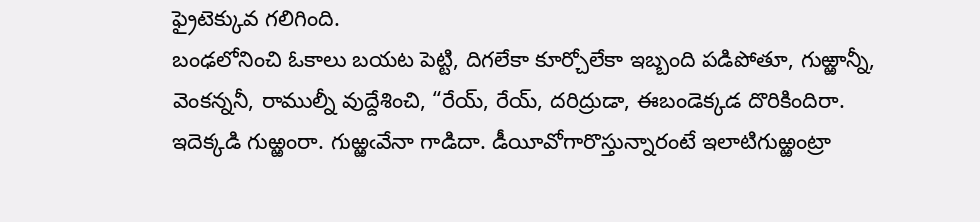ఫ్రైటెక్కువ గలిగింది.
బంఢలోనించి ఓకాలు బయట పెట్టి, దిగలేకా కూర్చోలేకా ఇబ్బంది పడిపోతూ, గుఱ్ఱాన్నీ, వెంకన్ననీ, రాముల్నీ వుద్దేశించి, “రేయ్, రేయ్, దరిద్రుడా, ఈబండెక్కడ దొరికిందిరా. ఇదెక్కడి గుఱ్ఱంరా. గుఱ్ఱఁవేనా గాడిదా. డీయీవోగారొస్తున్నారంటే ఇలాటిగుఱ్ఱంట్రా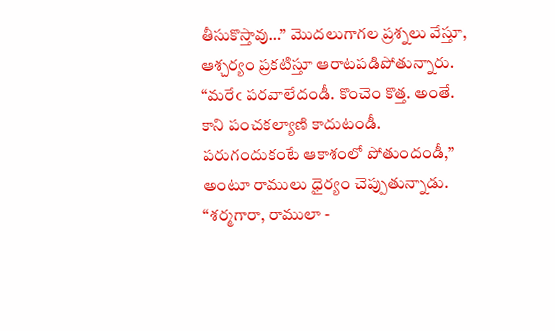తీసుకొస్తావు…” మొదలుగాగల ప్రశ్నలు వేస్తూ, ఆశ్చర్యం ప్రకటిస్తూ ఆరాటపడిపోతున్నారు.
“మరేఁ పరవాలేదండీ. కొంచెం కొత్త. అంతే. కాని పంచకల్యాణి కాదుటండీ. పరుగందుకంటే ఆకాశంలో పోతుందండీ,” అంటూ రాములు ధైర్యం చెప్పుతున్నాడు.
“శర్మగారా, రాములా -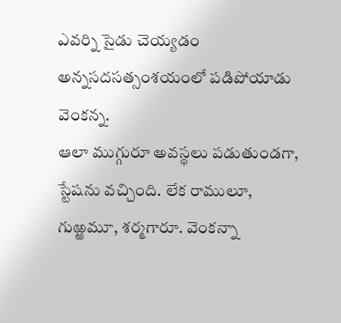ఎవర్ని సైడు చెయ్యడం అన్నసదసత్సంశయంలో పడిపోయాడు వెంకన్న.
ఆలా ముగ్గురూ అవస్థలు పడుతుండగా, స్టేషను వచ్చింది. లేక రాములూ, గుఱ్ఱమూ, శర్మగారూ. వెంకన్నా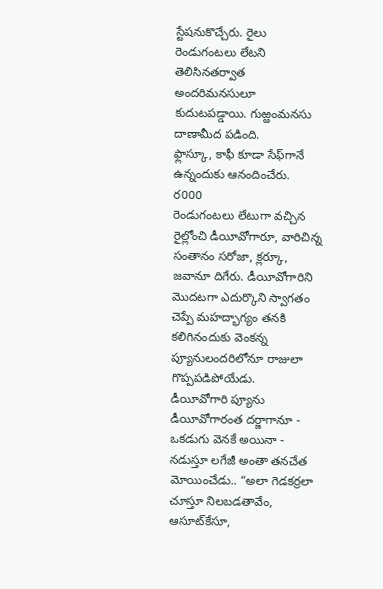స్టేషనుకొచ్చేరు. రైలు రెండుగంటలు లేటని తెలిసినతర్వాత అందరిమనసులూ కుదుటపడ్డాయి. గుఱ్ఱంమనసు దాణామీద పడింది.
ఫ్లాస్కూ, కాఫీ కూడా సేఫ్‌గానే ఉన్నందుకు ఆనందించేరు.
ర000
రెండుగంటలు లేటుగా వచ్చిన రైల్లోంచి డీయీవోగారూ, వారిచిన్న సంతానం సరోజా, క్లర్కూ, జవానూ దిగేరు. డీయీవోగారిని మొదటగా ఎదుర్కొని స్వాగతం చెప్పే మహద్భాగ్యం తనకి కలిగినందుకు వెంకన్న ప్యూనులందరిలోనూ రాజులా గొప్పపడిపోయేడు.
డీయీవోగారి ప్యూను డీయీవోగారంత దర్జాగానూ - ఒకడుగు వెనకే అయినా - నడుస్తూ లగేజీ అంతా తనచేత మోయించేడు.. “అలా గెడకర్రలా చూస్తూ నిలబడతావేం, ఆసూట్‌కేసూ,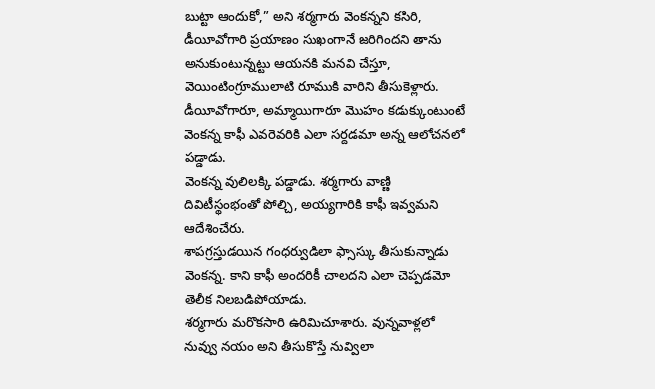బుట్టా ఆందుకో,” అని శర్మగారు వెంకన్నని కసిరి, డీయీవోగారి ప్రయాణం సుఖంగానే జరిగిందని తాను అనుకుంటున్నట్టు ఆయనకి మనవి చేస్తూ, వెయింటింగ్రూములాటి రూముకి వారిని తీసుకెళ్లారు.
డీయీవోగారూ, అమ్మాయిగారూ మొహం కడుక్కుంటుంటే వెంకన్న కాఫీ ఎవరెవరికి ఎలా సర్దడమా అన్న ఆలోచనలో పడ్డాడు.
వెంకన్న వులిలక్కి పడ్డాడు. శర్మగారు వాణ్ణి దివిటీస్థంభంతో పోల్చి, అయ్యగారికి కాఫీ ఇవ్వమని ఆదేశించేరు.
శాపగ్రస్తుడయిన గంధర్వుడిలా ఫ్సాస్కు తీసుకున్నాడు వెంకన్న. కాని కాఫీ అందరికీ చాలదని ఎలా చెప్పడమో తెలీక నిలబడిపోయాడు.
శర్మగారు మరొకసారి ఉరిమిచూశారు. వున్నవాళ్లలో నువ్వు నయం అని తీసుకొస్తే నువ్విలా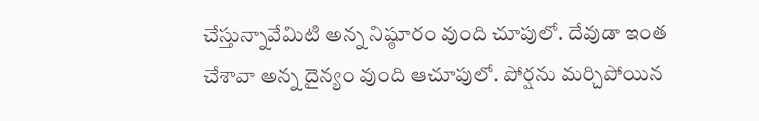చేస్తున్నావేమిటి అన్న నిష్ఠూరం వుంది చూపులో. దేవుడా ఇంత చేశావా అన్న దైన్యం వుంది ఆచూపులో. పోర్షను మర్చిపోయిన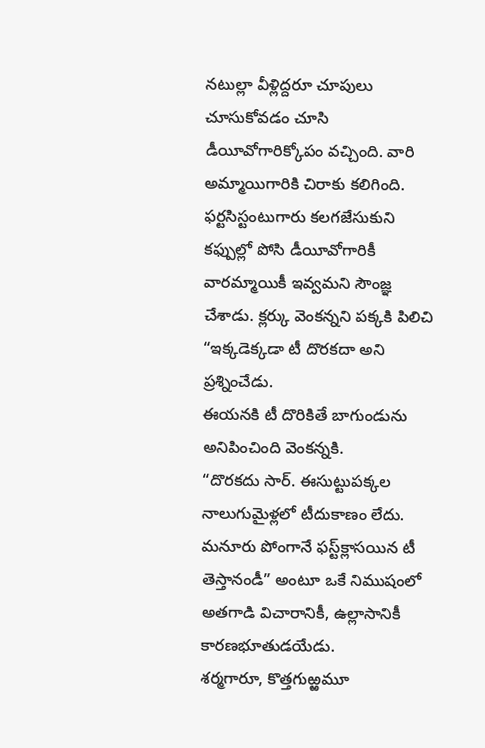నటుల్లా వీళ్లిద్దరూ చూపులు చూసుకోవడం చూసి డీయీవోగారిక్కోపం వచ్చింది. వారి అమ్మాయిగారికి చిరాకు కలిగింది. ఫర్టసిస్టంటుగారు కలగజేసుకుని కఫ్పుల్లో పోసి డీయీవోగారికీ వారమ్మాయికీ ఇవ్వమని సౌంజ్ఞ చేశాడు. క్లర్కు వెంకన్నని పక్కకి పిలిచి “ఇక్కడెక్కడా టీ దొరకదా అని ప్రశ్నించేడు.
ఈయనకి టీ దొరికితే బాగుండును అనిపించింది వెంకన్నకి.
“దొరకదు సార్. ఈసుట్టుపక్కల నాలుగుమైళ్లలో టీదుకాణం లేదు. మనూరు పోంగానే ఫస్ట్‌క్లాసయిన టీ తెస్తానండీ” అంటూ ఒకే నిముషంలో అతగాడి విచారానికీ, ఉల్లాసానికీ కారణభూతుడయేడు.
శర్మగారూ, కొత్తగుఱ్ఱమూ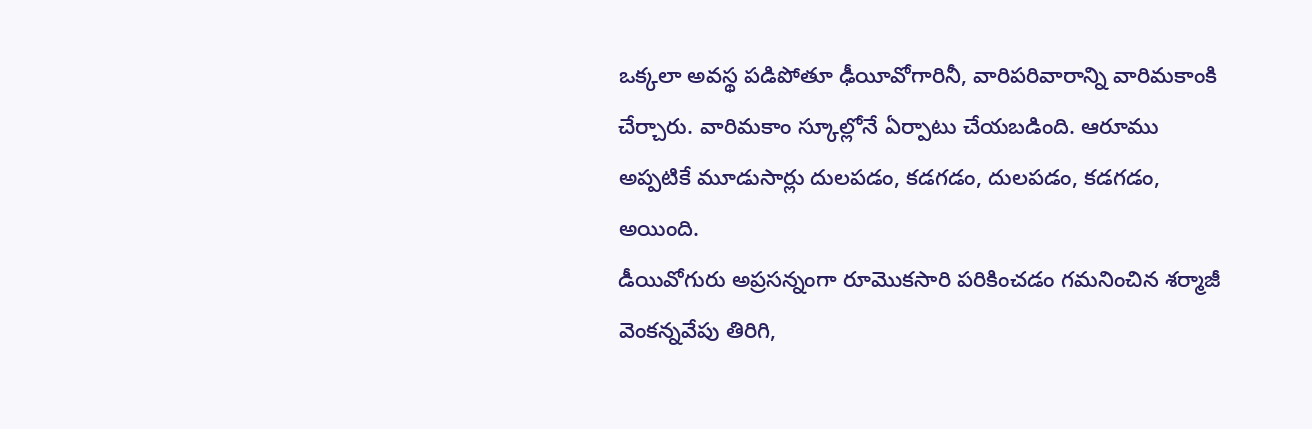ఒక్కలా అవస్థ పడిపోతూ ఢీయీవోగారినీ, వారిపరివారాన్ని వారిమకాంకి చేర్చారు. వారిమకాం స్కూల్లోనే ఏర్పాటు చేయబడింది. ఆరూము అప్పటికే మూడుసార్లు దులపడం, కడగడం, దులపడం, కడగడం, అయింది.
డీయివోగురు అప్రసన్నంగా రూమొకసారి పరికించడం గమనించిన శర్మాజీ వెంకన్నవేపు తిరిగి,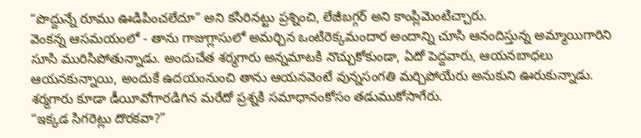“పొద్దున్నే రూము ఊడిపించలేదూ” అని కసిరినట్టు ప్రశ్నించి, లేజీబగ్గర్ అని కాంప్లిమెంటిచ్చారు.
వెంకన్న ఆసమయంలో - తాను గాజుగ్లాసులో అమర్చిన ఒంటిరెక్కమందార అందాన్ని చూసి ఆనందిస్తున్న అమ్మాయిగారిని సూసి మురిసిపోతున్నాడు. అందుచేత శర్మగారు అన్నమాటకి నొచ్చుకోకుండా, ఏదో పెద్దవారు, ఆయనబాధలు ఆయనకున్నాయి, అందుకే ఉదయంనుంచి తాను ఆయనవెంటే వున్నసంగతి మర్చిపోయేరు అనుకుని ఊరుకున్నాడు.
శర్మగారు కూడా డీయీవోగారడిగిన మరేదో ప్రశ్నకి సమాధానంకోసం తడుముకోసాగేరు.
“ఇక్కడ సిగరెట్లు దొరకవా?”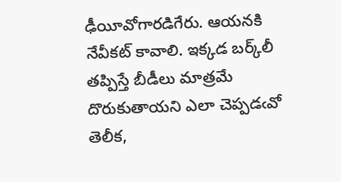ఢీయీవోగారడిగేరు. ఆయనకి నేవీకట్ కావాలి. ఇక్కడ బర్క్‌లీ తప్పిస్తే బీడీలు మాత్రమే దొరుకుతాయని ఎలా చెప్పడఁవో తెలీక,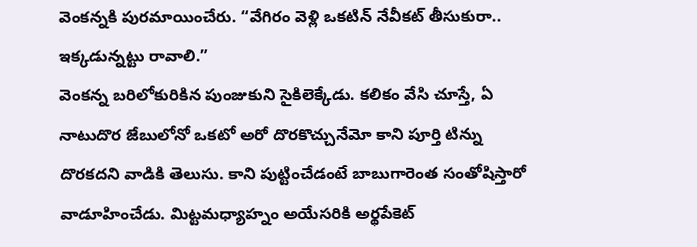వెంకన్నకి పురమాయించేరు. “వేగిరం వెళ్లి ఒకటిన్ నేవీకట్ తీసుకురా.. ఇక్కడున్నట్టు రావాలి.”
వెంకన్న బరిలోకురికిన పుంజుకుని సైకిలెక్కేడు. కలికం వేసి చూస్తే, ఏ నాటుదొర జేబులోనో ఒకటో అరో దొరకొచ్చునేమో కాని పూర్తి టిన్ను దొరకదని వాడికి తెలుసు. కాని పుట్టించేడంటే బాబుగారెంత సంతోషిస్తారో వాడూహించేడు. మిట్టమధ్యాహ్నం అయేసరికి అర్థపేకెట్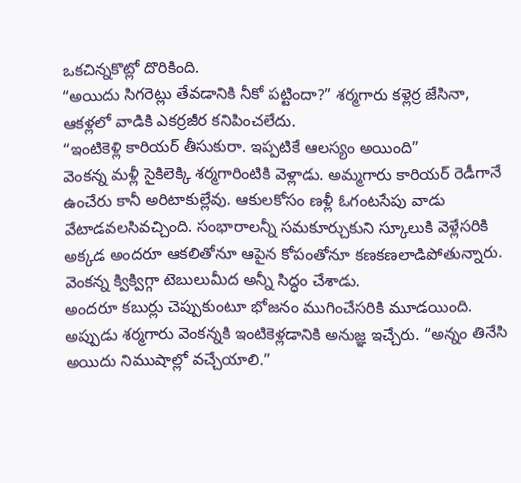ఒకచిన్నకొట్లో దొరికింది.
“అయిదు సిగరెట్లు తేవడానికి నీకో పట్టిందా?” శర్మగారు కళ్లెర్ర జేసినా, ఆకళ్లలో వాడికి ఎకర్రజీర కనిపించలేదు.
“ఇంటికెళ్లి కారియర్ తీసుకురా. ఇప్పటికే ఆలస్యం అయింది”
వెంకన్న మళ్లీ సైకిలెక్కి శర్మగారింటికి వెళ్లాడు. అమ్మగారు కారియర్ రెడీగానే ఉంచేరు కానీ అరిటాకుల్లేవు. ఆకులకోసం ణళ్లీ ఓగంటసేపు వాడు వేటాడవలసివచ్చింది. సంభారాలన్నీ సమకూర్చుకుని స్కూలుకి వెళ్లేసరికి అక్కడ అందరూ ఆకలితోనూ ఆపైన కోపంతోనూ కణకణలాడిపోతున్నారు.
వెంకన్న క్విక్విగ్గా టెబులుమీద అన్నీ సిద్ధం చేశాడు.
అందరూ కబుర్లు చెప్పుకుంటూ భోజనం ముగించేసరికి మూడయింది.
అప్పుడు శర్మగారు వెంకన్నకి ఇంటికెళ్లడానికి అనుజ్ఞ ఇచ్చేరు. “అన్నం తినేసి అయిదు నిముషాల్లో వచ్చేయాలి.”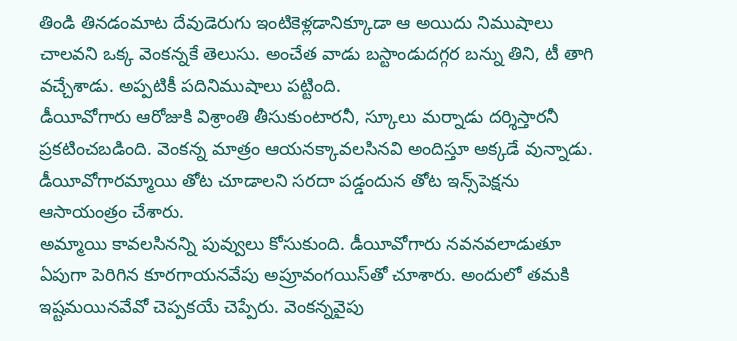తిండి తినడంమాట దేవుడెరుగు ఇంటికెళ్లడానిక్కూడా ఆ అయిదు నిముషాలు చాలవని ఒక్క వెంకన్నకే తెలుసు. అంచేత వాడు బస్టాండుదగ్గర బన్ను తిని, టీ తాగి వచ్చేశాడు. అప్పటికీ పదినిముషాలు పట్టింది.
డీయీవోగారు ఆరోజుకి విశ్రాంతి తీసుకుంటారనీ, స్కూలు మర్నాడు దర్శిస్తారనీ ప్రకటించబడింది. వెంకన్న మాత్రం ఆయనక్కావలసినవి అందిస్తూ అక్కడే వున్నాడు.
డీయీవోగారమ్మాయి తోట చూడాలని సరదా పడ్డందున తోట ఇన్స్‌పెక్షను ఆసాయంత్రం చేశారు.
అమ్మాయి కావలసినన్ని పువ్వులు కోసుకుంది. డీయీవోగారు నవనవలాడుతూ ఏపుగా పెరిగిన కూరగాయనవేపు అప్రూవంగయిస్‌తో చూశారు. అందులో తమకి ఇష్టమయినవేవో చెప్పకయే చెప్పేరు. వెంకన్నవైపు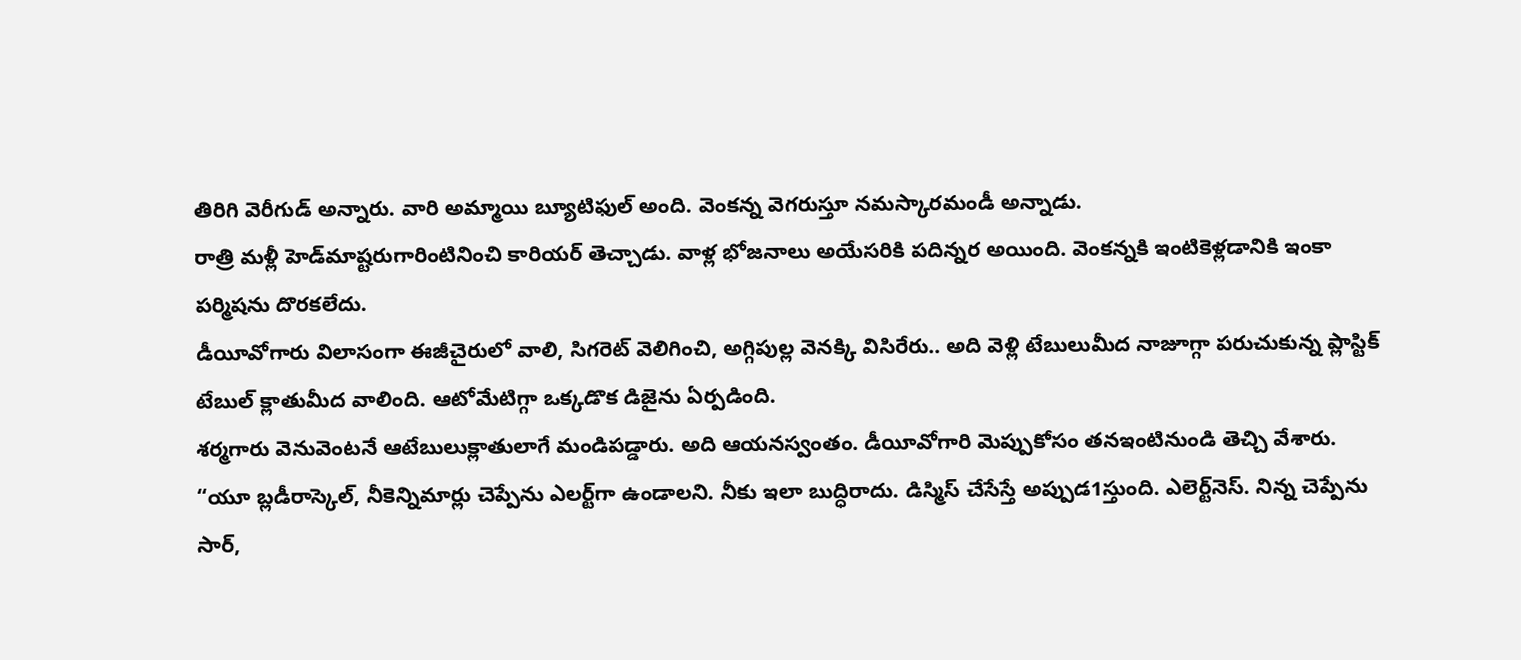తిరిగి వెరీగుడ్ అన్నారు. వారి అమ్మాయి బ్యూటిఫుల్ అంది. వెంకన్న వెగరుస్తూ నమస్కారమండీ అన్నాడు.
రాత్రి మళ్లీ హెడ్‌మాష్టరుగారింటినించి కారియర్ తెచ్చాడు. వాళ్ల భోజనాలు అయేసరికి పదిన్నర అయింది. వెంకన్నకి ఇంటికెళ్లడానికి ఇంకా పర్మిషను దొరకలేదు.
డీయీవోగారు విలాసంగా ఈజీచైరులో వాలి, సిగరెట్ వెలిగించి, అగ్గిపుల్ల వెనక్కి విసిరేరు.. అది వెళ్లి టేబులుమీద నాజూగ్గా పరుచుకున్న ప్లాస్టిక్ టేబుల్ క్లాతుమీద వాలింది. ఆటోమేటిగ్గా ఒక్కడొక డిజైను ఏర్పడింది.
శర్మగారు వెనువెంటనే ఆటేబులుక్లాతులాగే మండిపడ్డారు. అది ఆయనస్వంతం. డీయీవోగారి మెప్పుకోసం తనఇంటినుండి తెచ్చి వేశారు.
“యూ బ్లడీరాస్కెల్, నీకెన్నిమార్లు చెప్పేను ఎలర్ట్‌గా ఉండాలని. నీకు ఇలా బుద్ధిరాదు. డిస్మిస్ చేసేస్తే అప్పుడ1స్తుంది. ఎలెర్ట్‌నెస్. నిన్న చెప్పేను సార్,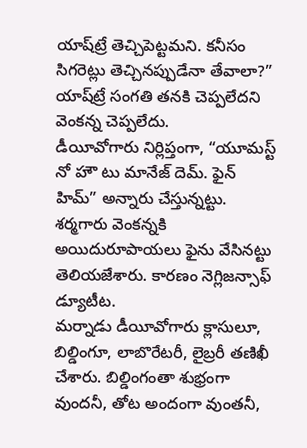యాష్‌ట్రే తెచ్చిపెట్టమని. కనీసం సిగరెట్లు తెచ్చినప్పుడేనా తేవాలా?”
యాష్‌ట్రే సంగతి తనకి చెప్పలేదని వెంకన్న చెప్పలేదు.
డీయీవోగారు నిర్లిప్తంగా, “యూమస్ట్ నో హౌ టు మానేజ్ దెమ్. ఫైన్ హిమ్” అన్నారు చేస్తున్నట్టు.
శర్మగారు వెంకన్నకి అయిదురూపాయలు ఫైను వేసినట్టు తెలియజేశారు. కారణం నెగ్లిజన్సాఫ్ డ్యూటీట.
మర్నాడు డీయీవోగారు క్లాసులూ, బిల్డింగూ, లాబొరేటరీ, లైబ్రరీ తణిఖీ చేశారు. బిల్డింగంతా శుభ్రంగా వుందనీ, తోట అందంగా వుంతనీ,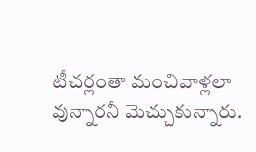టీచర్లంతా మంచివాళ్లలా వున్నారనీ మెచ్చుకున్నారు.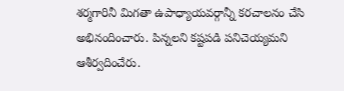శర్మగారినీ మిగతా ఉపాధ్యాయవర్గాన్నీ కరచాలనం చేసి అభినందించారు. పిన్నలని కష్టపడి పనిచెయ్యమని ఆశీర్వదించేరు.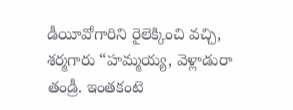డీయీవోగారిని రైలెక్కించి వచ్చి, శర్మగారు “హమ్మయ్య, వెళ్లాడురా తండ్రీ. ఇంతకంటె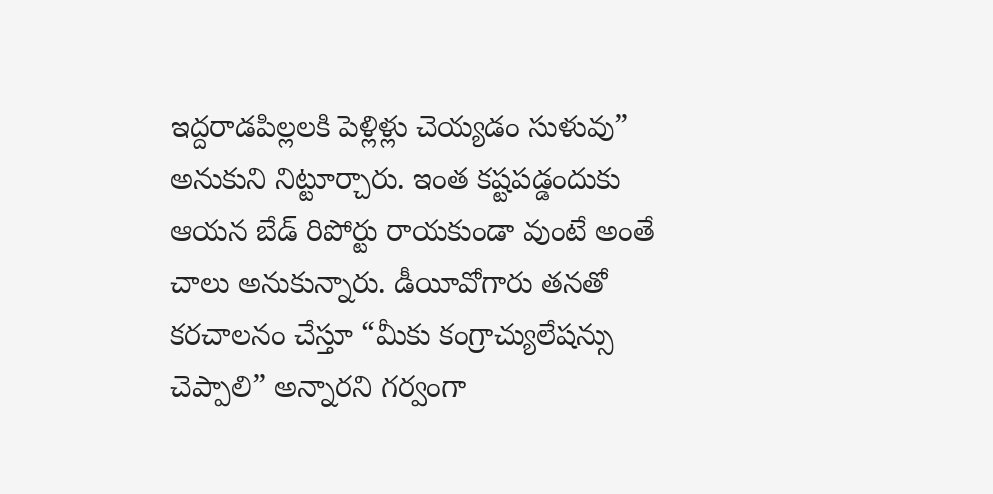ఇద్దరాడపిల్లలకి పెళ్లిళ్లు చెయ్యడం సుళువు” అనుకుని నిట్టూర్చారు. ఇంత కష్టపడ్డందుకు ఆయన బేడ్ రిపోర్టు రాయకుండా వుంటే అంతే చాలు అనుకున్నారు. డీయీవోగారు తనతో కరచాలనం చేస్తూ “మీకు కంగ్రాచ్యులేషన్సు చెప్పాలి” అన్నారని గర్వంగా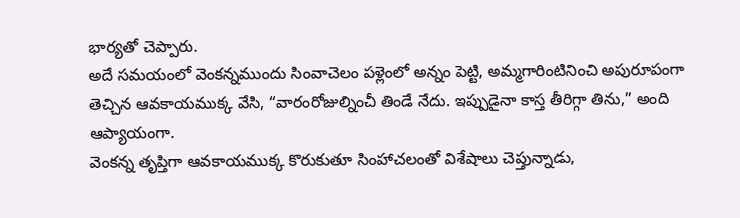భార్యతో చెప్పారు.
అదే సమయంలో వెంకన్నముందు సింవాచెలం పళ్లెంలో అన్నం పెట్టి, అమ్మగారింటినించి అపురూపంగా తెచ్చిన ఆవకాయముక్క వేసి, “వారంరోజుల్నించీ తిండే నేదు. ఇప్పుడైనా కాస్త తీరిగ్గా తిను,” అంది ఆప్యాయంగా.
వెంకన్న తృప్తిగా ఆవకాయముక్క కొరుకుతూ సింహాచలంతో విశేషాలు చెప్తున్నాడు,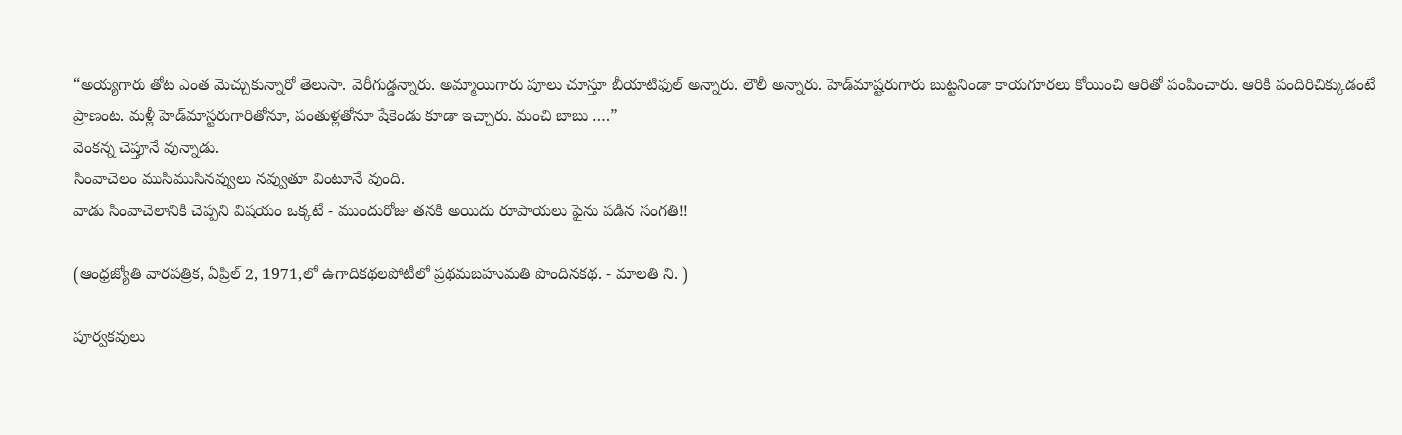“అయ్యగారు తోట ఎంత మెచ్చుకున్నారో తెలుసా. వెరీగుడ్డన్నారు. అమ్మాయిగారు పూలు చూస్తూ బీయాటిఫుల్ అన్నారు. లౌలీ అన్నారు. హెడ్‌మాష్టరుగారు బుట్టనిండా కాయగూరలు కోయించి ఆరితో పంపించారు. ఆరికి పందిరిచిక్కుడంటే ప్రాణంట. మళ్లీ హెడ్‌మాస్టరుగారితోనూ, పంతుళ్లతోనూ షేకెండు కూడా ఇచ్చారు. మంచి బాబు ….”
వెంకన్న చెప్తూనే వున్నాడు.
సింవాచెలం ముసిముసినవ్వులు నవ్వుతూ వింటూనే వుంది.
వాడు సింవాచెలానికి చెప్పని విషయం ఒక్కటే - ముందురోజు తనకి అయిదు రూపాయలు ఫైను పడిన సంగతి!!

(ఆంధ్రజ్యోతి వారపత్రిక, ఏప్రిల్ 2, 1971,లో ఉగాదికథలపోటీలో ప్రథమబహుమతి పొందినకథ. - మాలతి ని. )

పూర్వకవులు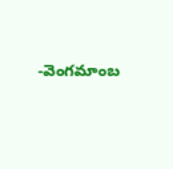-వెంగమాంబ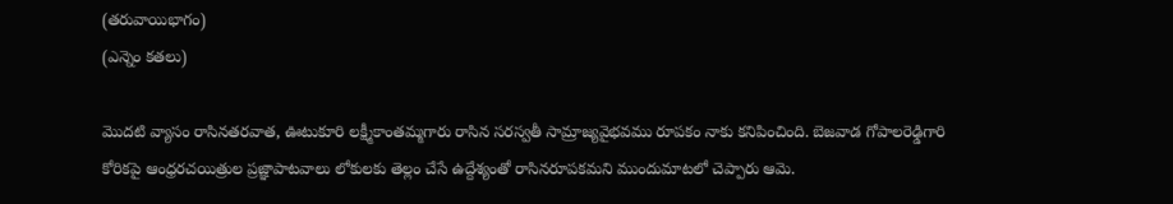(తరువాయిభాగం)
(ఎన్నెం కతలు)

మొదటి వ్యాసం రాసినతరవాత, ఊటుకూరి లక్ష్మీకాంతమ్మగారు రాసిన సరస్వతీ సామ్రాజ్యవైభవము రూపకం నాకు కనిపించింది. బెజవాడ గోపాలరెఢ్డిగారి కోరికపై ఆంధ్రరచయిత్రుల ప్రజ్ఞాపాటవాలు లోకులకు తెల్లం చేసే ఉద్దేశ్యంతో రాసినరూపకమని ముందుమాటలో చెప్పారు ఆమె.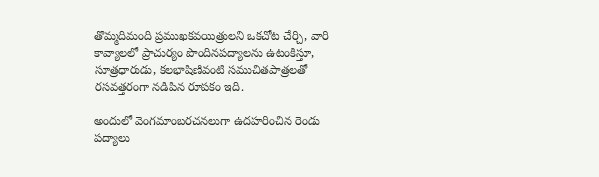తొమ్మదిమంది ప్రముఖకవయిత్రులని ఒకచోట చేర్చి, వారి కావ్యాలలో ప్రాచుర్యం పొందినపద్యాలను ఉటంకిస్తూ, సూత్రధారుడు, కలభాషిణివంటి సముచితపాత్రలతో రసవత్తరంగా నడిపిన రూపకం ఇది.

అందులో వెంగమాంబరచనలుగా ఉదహరించిన రెండు పద్యాలు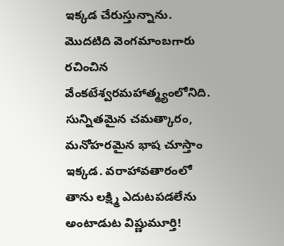ఇక్కడ చేరుస్తున్నాను. మొదటిది వెంగమాంబగారు రచించిన వేంకటేశ్వరమహాత్మ్యంలోనిది. సున్నితమైన చమత్కారం, మనోహరమైన భాష చూస్తాం ఇక్కడ. వరాహావతారంలో తాను లక్ష్మి ఎదుటపడలేను అంటాడుట విష్ణుమూర్తి!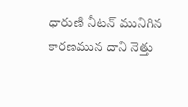ధారుణి నీటన్ మునిగిన
కారణమున దాని నెత్తు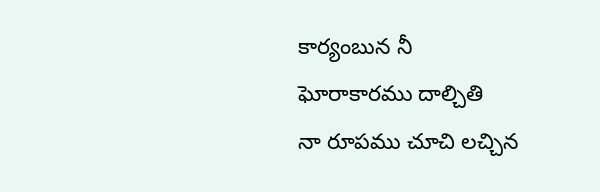కార్యంబున నీ
ఘోరాకారము దాల్చితి
నా రూపము చూచి లచ్చిన